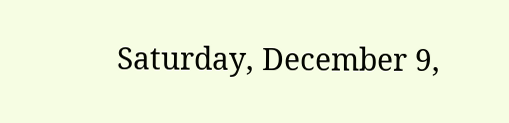Saturday, December 9,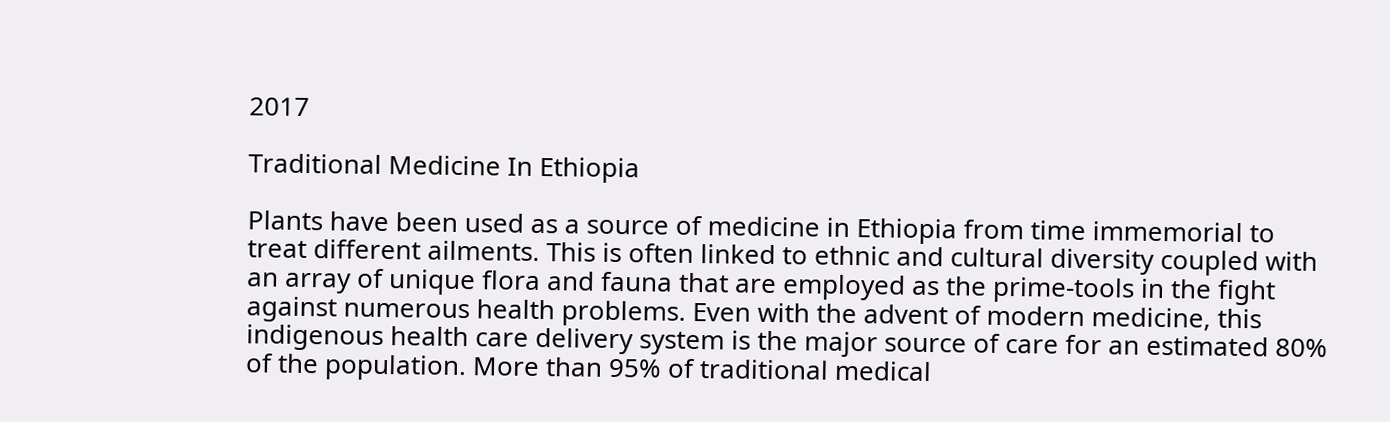2017

Traditional Medicine In Ethiopia

Plants have been used as a source of medicine in Ethiopia from time immemorial to treat different ailments. This is often linked to ethnic and cultural diversity coupled with an array of unique flora and fauna that are employed as the prime-tools in the fight against numerous health problems. Even with the advent of modern medicine, this indigenous health care delivery system is the major source of care for an estimated 80% of the population. More than 95% of traditional medical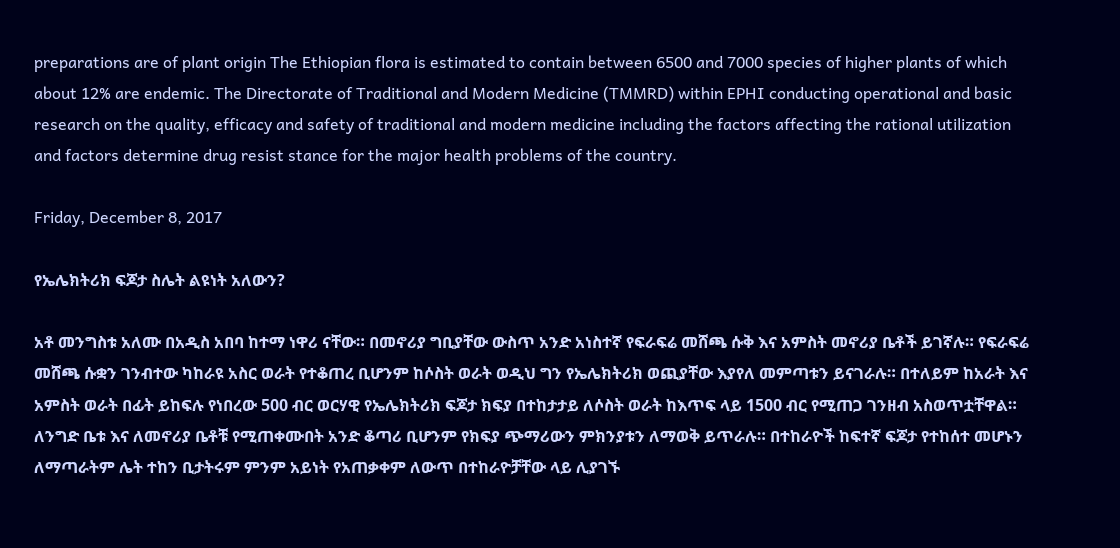preparations are of plant origin The Ethiopian flora is estimated to contain between 6500 and 7000 species of higher plants of which about 12% are endemic. The Directorate of Traditional and Modern Medicine (TMMRD) within EPHI conducting operational and basic research on the quality, efficacy and safety of traditional and modern medicine including the factors affecting the rational utilization and factors determine drug resist stance for the major health problems of the country.

Friday, December 8, 2017

የኤሌክትሪክ ፍጆታ ስሌት ልዩነት አለውን?

አቶ መንግስቱ አለሙ በአዲስ አበባ ከተማ ነዋሪ ናቸው። በመኖሪያ ግቢያቸው ውስጥ አንድ አነስተኛ የፍራፍሬ መሸጫ ሱቅ እና አምስት መኖሪያ ቤቶች ይገኛሉ። የፍራፍሬ መሸጫ ሱቋን ገንብተው ካከራዩ አስር ወራት የተቆጠረ ቢሆንም ከሶስት ወራት ወዲህ ግን የኤሌክትሪክ ወጪያቸው እያየለ መምጣቱን ይናገራሉ። በተለይም ከአራት እና አምስት ወራት በፊት ይከፍሉ የነበረው 500 ብር ወርሃዊ የኤሌክትሪክ ፍጆታ ክፍያ በተከታታይ ለሶስት ወራት ከእጥፍ ላይ 1500 ብር የሚጠጋ ገንዘብ አስወጥቷቸዋል። ለንግድ ቤቱ እና ለመኖሪያ ቤቶቹ የሚጠቀሙበት አንድ ቆጣሪ ቢሆንም የክፍያ ጭማሪውን ምክንያቱን ለማወቅ ይጥራሉ። በተከራዮች ከፍተኛ ፍጆታ የተከሰተ መሆኑን ለማጣራትም ሌት ተከን ቢታትሩም ምንም አይነት የአጠቃቀም ለውጥ በተከራዮቻቸው ላይ ሊያገኙ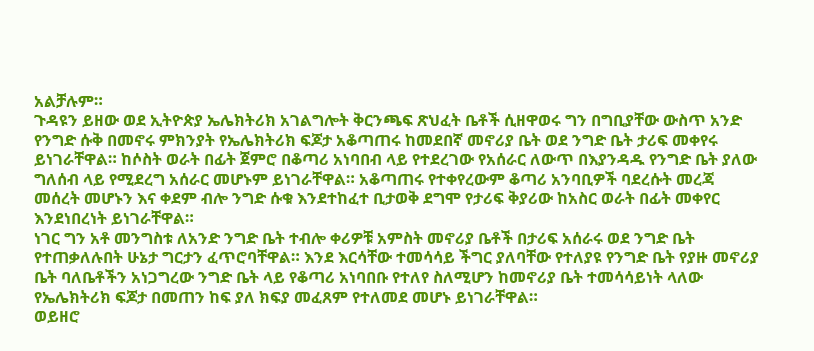አልቻሉም።
ጉዳዩን ይዘው ወደ ኢትዮጵያ ኤሌክትሪክ አገልግሎት ቅርንጫፍ ጽህፈት ቤቶች ሲዘዋወሩ ግን በግቢያቸው ውስጥ አንድ የንግድ ሱቅ በመኖሩ ምክንያት የኤሌክትሪክ ፍጆታ አቆጣጠሩ ከመደበኛ መኖሪያ ቤት ወደ ንግድ ቤት ታሪፍ መቀየሩ ይነገራቸዋል። ከሶስት ወራት በፊት ጀምሮ በቆጣሪ አነባበብ ላይ የተደረገው የአሰራር ለውጥ በእያንዳዱ የንግድ ቤት ያለው ግለሰብ ላይ የሚደረግ አሰራር መሆኑም ይነገራቸዋል። አቆጣጠሩ የተቀየረውም ቆጣሪ አንባቢዎች ባደረሱት መረጃ መሰረት መሆኑን እና ቀደም ብሎ ንግድ ሱቁ እንደተከፈተ ቢታወቅ ደግሞ የታሪፍ ቅያሪው ከአስር ወራት በፊት መቀየር እንደነበረነት ይነገራቸዋል።
ነገር ግን አቶ መንግስቱ ለአንድ ንግድ ቤት ተብሎ ቀሪዎቹ አምስት መኖሪያ ቤቶች በታሪፍ አሰራሩ ወደ ንግድ ቤት የተጠቃለሉበት ሁኔታ ግርታን ፈጥሮባቸዋል። እንደ እርሳቸው ተመሳሳይ ችግር ያለባቸው የተለያዩ የንግድ ቤት የያዙ መኖሪያ ቤት ባለቤቶችን አነጋግረው ንግድ ቤት ላይ የቆጣሪ አነባበቡ የተለየ ስለሚሆን ከመኖሪያ ቤት ተመሳሳይነት ላለው የኤሌክትሪክ ፍጆታ በመጠን ከፍ ያለ ክፍያ መፈጸም የተለመደ መሆኑ ይነገራቸዋል።
ወይዘሮ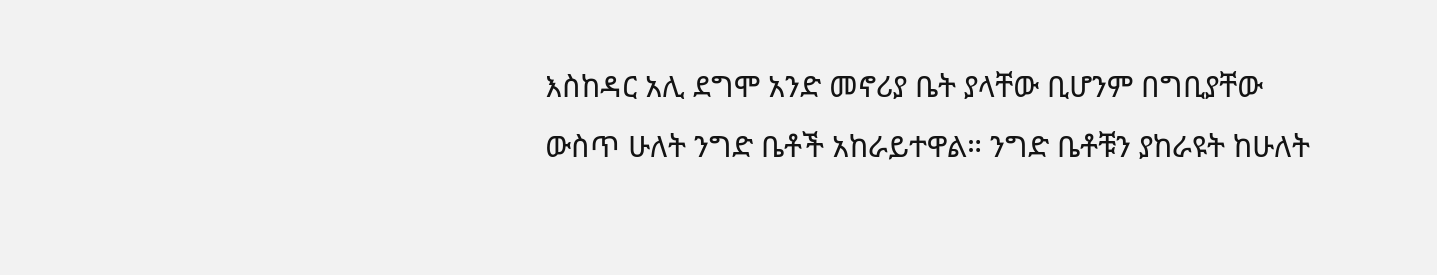እስከዳር አሊ ደግሞ አንድ መኖሪያ ቤት ያላቸው ቢሆንም በግቢያቸው ውስጥ ሁለት ንግድ ቤቶች አከራይተዋል። ንግድ ቤቶቹን ያከራዩት ከሁለት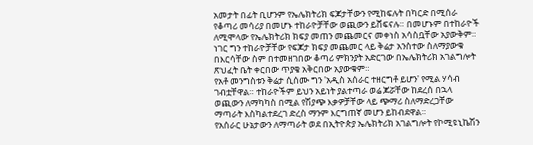አመታት በፊት ቢሆንም የኤሌክትሪክ ፍጆታቸውን የሚከፍሉት በካርድ በሚሰራ የቆጣሪ መሳሪያ በመሆኑ ተከራዮቻቸው ወጪውን ይሸፍናሉ። በመሆኑም በተከራዮች ለሚሞላው የኤሌክትሪክ ክፍያ መጠን መጨመርና መቀነስ አሳስቧቸው አያውቅም። ነገር ግን ተከራዮቻቸው የፍጆታ ክፍያ መጨመር ላይ ቅሬታ አንስተው ስለማያውቁ በእርሳቸው ስም በተመዘገበው ቆጣሪ ምክንያት አድርገው በኤሌክትሪክ አገልግሎት ጽህፈት ቤት ቀርበው ጥያቄ አቅርበው አያውቁም።
የአቶ መንግስቱን ቅሬታ ሲሰሙ ግን 'አዲስ አሰራር ተዘርግቶ ይሆን' የሚል ሃሳብ ገብቷቸዋል። ተከራዮችም ይህን አይነት ያልተጣራ ወሬ ጆሯቸው ከደረሰ በኋላ ወጪውን ለማካካስ በሚል የሽያጭ እቃዎቻቸው ላይ ጭማሪ ስለማድረጋቸው ማጣራት እስካልተደረገ ድረስ ማንም እርግጠኛ መሆን ይከብደዋል።
የአሰራር ሁኔታውን ለማጣራት ወደ በኢትዮጵያ ኤሌክትሪክ አገልግሎት የኮሚዩኒኬሽን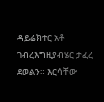ዳይሬክተር አቶ ገብረእግዚያብሄር ታፈረ ደወልን። እርሳቸው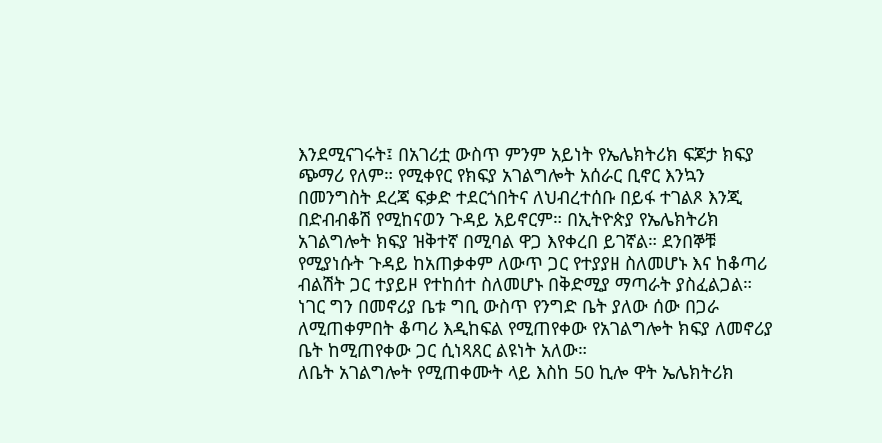እንደሚናገሩት፤ በአገሪቷ ውስጥ ምንም አይነት የኤሌክትሪክ ፍጆታ ክፍያ ጭማሪ የለም። የሚቀየር የክፍያ አገልግሎት አሰራር ቢኖር እንኳን በመንግስት ደረጃ ፍቃድ ተደርጎበትና ለህብረተሰቡ በይፋ ተገልጾ እንጂ በድብብቆሽ የሚከናወን ጉዳይ አይኖርም። በኢትዮጵያ የኤሌክትሪክ አገልግሎት ክፍያ ዝቅተኛ በሚባል ዋጋ እየቀረበ ይገኛል። ደንበኞቹ የሚያነሱት ጉዳይ ከአጠቃቀም ለውጥ ጋር የተያያዘ ስለመሆኑ እና ከቆጣሪ ብልሽት ጋር ተያይዞ የተከሰተ ስለመሆኑ በቅድሚያ ማጣራት ያስፈልጋል። ነገር ግን በመኖሪያ ቤቱ ግቢ ውስጥ የንግድ ቤት ያለው ሰው በጋራ ለሚጠቀምበት ቆጣሪ እዲከፍል የሚጠየቀው የአገልግሎት ክፍያ ለመኖሪያ ቤት ከሚጠየቀው ጋር ሲነጻጸር ልዩነት አለው።
ለቤት አገልግሎት የሚጠቀሙት ላይ እስከ 50 ኪሎ ዋት ኤሌክትሪክ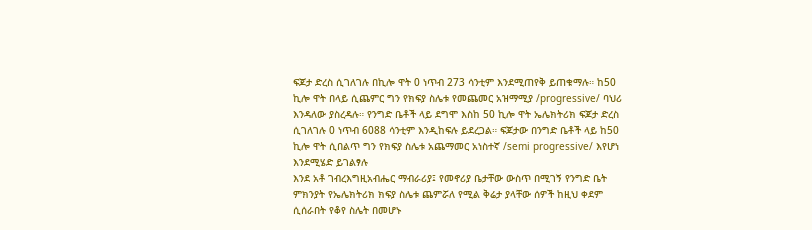ፍጆታ ድረስ ሲገለገሉ በኪሎ ዋት 0 ነጥብ 273 ሳንቲም እንደሚጠየቅ ይጠቁማሉ። ከ50 ኪሎ ዋት በላይ ሲጨምር ግን የክፍያ ስሌቱ የመጨመር አዝማሚያ /progressive/ ባህሪ እንዳለው ያስረዳሉ። የንግድ ቤቶች ላይ ደግሞ እስከ 50 ኪሎ ዋት ኤሌክትሪክ ፍጆታ ድረስ ሲገለገሉ 0 ነጥብ 6088 ሳንቲም እንዲከፍሉ ይደረጋል። ፍጆታው በንግድ ቤቶች ላይ ከ50 ኪሎ ዋት ሲበልጥ ግን የክፍያ ስሌቱ አጨማመር አነስተኛ /semi progressive/ እየሆነ እንደሚሄድ ይገልፃሉ
እንደ አቶ ገብረእግዚአብሔር ማብራሪያ፤ የመኖሪያ ቤታቸው ውስጥ በሚገኝ የንግድ ቤት ምክንያት የኤሌክትሪክ ክፍያ ስሌቱ ጨምሯለ የሚል ቅሬታ ያላቸው ሰዎች ከዚህ ቀደም ሲሰራበት የቆየ ስሌት በመሆኑ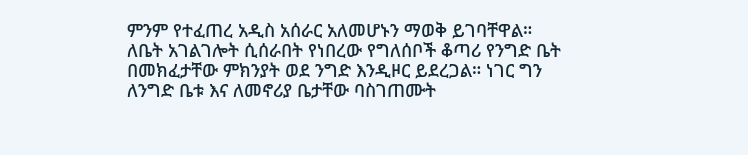ምንም የተፈጠረ አዲስ አሰራር አለመሆኑን ማወቅ ይገባቸዋል። ለቤት አገልገሎት ሲሰራበት የነበረው የግለሰቦች ቆጣሪ የንግድ ቤት በመክፈታቸው ምክንያት ወደ ንግድ እንዲዞር ይደረጋል። ነገር ግን ለንግድ ቤቱ እና ለመኖሪያ ቤታቸው ባስገጠሙት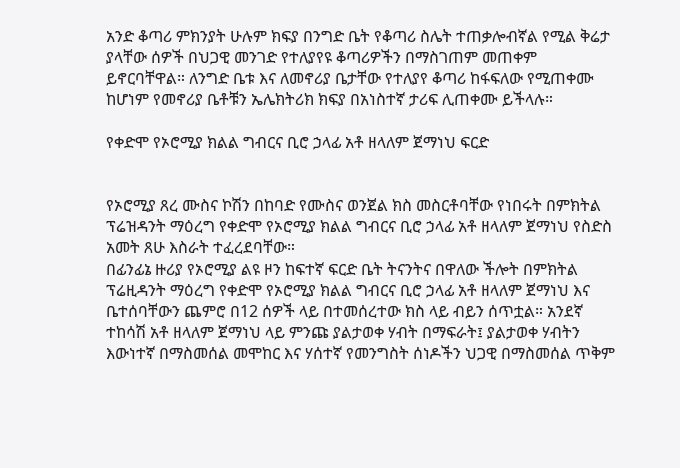አንድ ቆጣሪ ምክንያት ሁሉም ክፍያ በንግድ ቤት የቆጣሪ ስሌት ተጠቃሎብኛል የሚል ቅሬታ ያላቸው ሰዎች በህጋዊ መንገድ የተለያየዩ ቆጣሪዎችን በማስገጠም መጠቀም ይኖርባቸዋል። ለንግድ ቤቱ እና ለመኖሪያ ቤታቸው የተለያየ ቆጣሪ ከፋፍለው የሚጠቀሙ ከሆነም የመኖሪያ ቤቶቹን ኤሌክትሪክ ክፍያ በአነስተኛ ታሪፍ ሊጠቀሙ ይችላሉ።

የቀድሞ የኦሮሚያ ክልል ግብርና ቢሮ ኃላፊ አቶ ዘላለም ጀማነህ ፍርድ


የኦሮሚያ ጸረ ሙስና ኮሽን በከባድ የሙስና ወንጀል ክስ መስርቶባቸው የነበሩት በምክትል ፕሬዝዳንት ማዕረግ የቀድሞ የኦሮሚያ ክልል ግብርና ቢሮ ኃላፊ አቶ ዘላለም ጀማነህ የስድስ አመት ጸሁ እስራት ተፈረደባቸው።
በፊንፊኔ ዙሪያ የኦሮሚያ ልዩ ዞን ከፍተኛ ፍርድ ቤት ትናንትና በዋለው ችሎት በምክትል ፕሬዚዳንት ማዕረግ የቀድሞ የኦሮሚያ ክልል ግብርና ቢሮ ኃላፊ አቶ ዘላለም ጀማነህ እና ቤተሰባቸውን ጨምሮ በ12 ሰዎች ላይ በተመሰረተው ክስ ላይ ብይን ሰጥቷል። አንደኛ ተከሳሽ አቶ ዘላለም ጀማነህ ላይ ምንጩ ያልታወቀ ሃብት በማፍራት፤ ያልታወቀ ሃብትን እውነተኛ በማስመሰል መሞከር እና ሃሰተኛ የመንግስት ሰነዶችን ህጋዊ በማስመሰል ጥቅም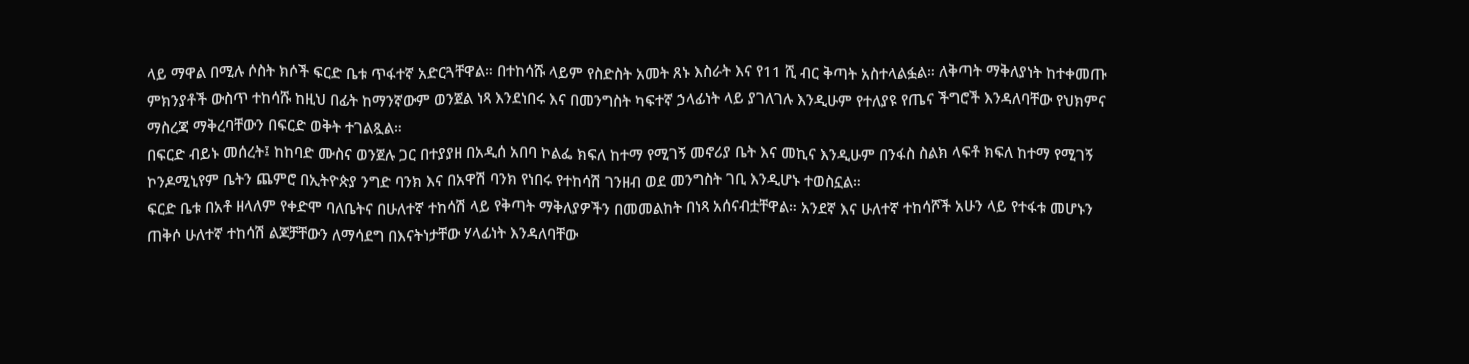ላይ ማዋል በሚሉ ሶስት ክሶች ፍርድ ቤቱ ጥፋተኛ አድርጓቸዋል። በተከሳሹ ላይም የስድስት አመት ጸኑ እስራት እና የ11 ሺ ብር ቅጣት አስተላልፏል። ለቅጣት ማቅለያነት ከተቀመጡ ምክንያቶች ውስጥ ተከሳሹ ከዚህ በፊት ከማንኛውም ወንጀል ነጻ እንደነበሩ እና በመንግስት ካፍተኛ ኃላፊነት ላይ ያገለገሉ እንዲሁም የተለያዩ የጤና ችግሮች እንዳለባቸው የህክምና ማስረጃ ማቅረባቸውን በፍርድ ወቅት ተገልጿል።
በፍርድ ብይኑ መሰረት፤ ከከባድ ሙስና ወንጀሉ ጋር በተያያዘ በአዲሰ አበባ ኮልፌ ክፍለ ከተማ የሚገኝ መኖሪያ ቤት እና መኪና እንዲሁም በንፋስ ስልክ ላፍቶ ክፍለ ከተማ የሚገኝ ኮንዶሚኒየም ቤትን ጨምሮ በኢትዮጵያ ንግድ ባንክ እና በአዋሽ ባንክ የነበሩ የተከሳሽ ገንዘብ ወደ መንግስት ገቢ እንዲሆኑ ተወስኗል።
ፍርድ ቤቱ በአቶ ዘላለም የቀድሞ ባለቤትና በሁለተኛ ተከሳሽ ላይ የቅጣት ማቅለያዎችን በመመልከት በነጻ አሰናብቷቸዋል። አንደኛ እና ሁለተኛ ተከሳሾች አሁን ላይ የተፋቱ መሆኑን ጠቅሶ ሁለተኛ ተከሳሽ ልጆቻቸውን ለማሳደግ በእናትነታቸው ሃላፊነት እንዳለባቸው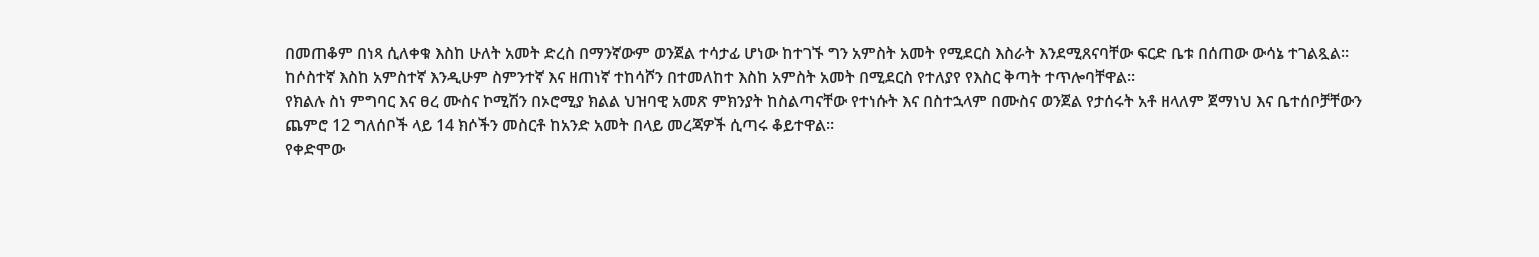በመጠቆም በነጻ ሲለቀቁ እስከ ሁለት አመት ድረስ በማንኛውም ወንጀል ተሳታፊ ሆነው ከተገኙ ግን አምስት አመት የሚደርስ እስራት እንደሚጸናባቸው ፍርድ ቤቱ በሰጠው ውሳኔ ተገልጿል። ከሶስተኛ እስከ አምስተኛ እንዲሁም ስምንተኛ እና ዘጠነኛ ተከሳሾን በተመለከተ እስከ አምስት አመት በሚደርስ የተለያየ የእስር ቅጣት ተጥሎባቸዋል።
የክልሉ ስነ ምግባር እና ፀረ ሙስና ኮሚሽን በኦሮሚያ ክልል ህዝባዊ አመጽ ምክንያት ከስልጣናቸው የተነሱት እና በስተኋላም በሙስና ወንጀል የታሰሩት አቶ ዘላለም ጀማነህ እና ቤተሰቦቻቸውን ጨምሮ 12 ግለሰቦች ላይ 14 ክሶችን መስርቶ ከአንድ አመት በላይ መረጃዎች ሲጣሩ ቆይተዋል።
የቀድሞው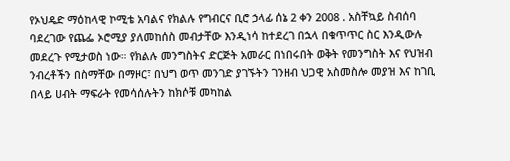የኦህዴድ ማዕከላዊ ኮሚቴ አባልና የክልሉ የግብርና ቢሮ ኃላፊ ሰኔ 2 ቀን 2008 . አስቸኳይ ስብሰባ ባደረገው የጨፌ ኦሮሚያ ያለመከሰስ መብታቸው እንዲነሳ ከተደረገ በኋላ በቁጥጥር ስር እንዲውሉ መደረጉ የሚታወስ ነው። የክልሉ መንግስትና ድርጅት አመራር በነበሩበት ወቅት የመንግስት እና የህዝብ ንብረቶችን በስማቸው በማዞር፣ በህግ ወጥ መንገድ ያገኙትን ገንዘብ ህጋዊ አስመስሎ መያዝ እና ከገቢ በላይ ሀብት ማፍራት የመሳሰሉትን ከክሶቹ መካከል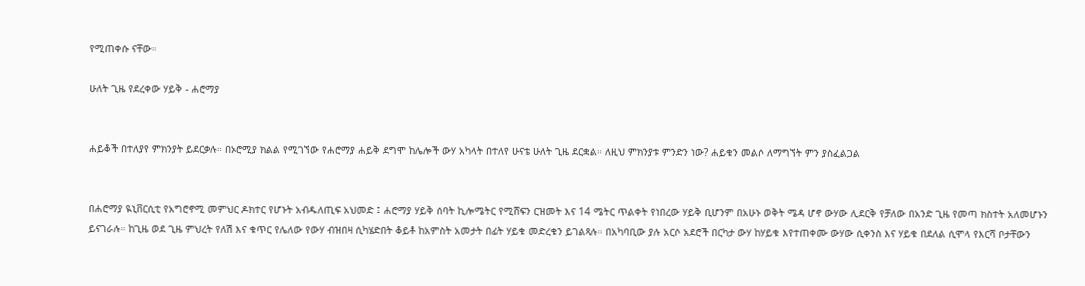የሚጠቀሱ ናቸው።

ሁለት ጊዜ የደረቀው ሃይቅ - ሐሮማያ


ሐይቆች በተለያየ ምክንያት ይደርቃሉ። በኦሮሚያ ክልል የሚገኘው የሐሮማያ ሐይቅ ደግሞ ከሌሎች ውሃ አካላት በተለየ ሁናቴ ሁለት ጊዜ ደርቋል። ለዚህ ምክንያቱ ምንድን ነው? ሐይቁን መልሶ ለማግኘት ምን ያስፈልጋል


በሐሮማያ ዪኒቨርሲቲ የአግሮኖሚ መምህር ዶክተር የሆኑት አብዱለጢፍ አህመድ ፤ ሐሮማያ ሃይቅ ሰባት ኪሎሜትር የሚሸፍን ርዝመት እና 14 ሜትር ጥልቀት የነበረው ሃይቅ ቢሆንም በአሁኑ ወቅት ሜዳ ሆኖ ውሃው ሊደርቅ የቻለው በአንድ ጊዜ የመጣ ክስተት አለመሆኑን ይናገራሉ። ከጊዜ ወደ ጊዜ ምህረት የለሽ እና ቁጥር የሌለው የውሃ ብዝበዛ ሲካሄድበት ቆይቶ ከአምስት አመታት በፊት ሃይቁ መድረቁን ይገልጻሉ። በአካባቢው ያሉ አርሶ አደሮች በርካታ ውሃ ከሃይቁ እየተጠቀሙ ውሃው ሲቀንስ እና ሃይቁ በደለል ሲሞላ የእርሻ ቦታቸውን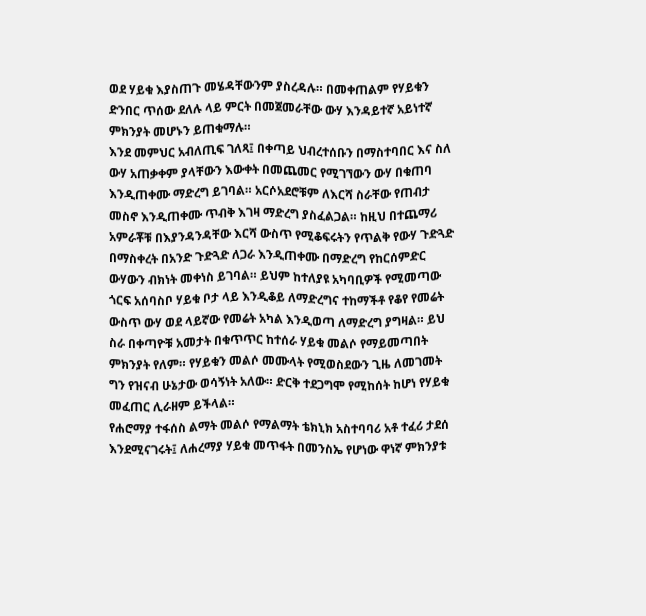ወደ ሃይቁ እያስጠጉ መሄዳቸውንም ያስረዳሉ። በመቀጠልም የሃይቁን ድንበር ጥሰው ደለሉ ላይ ምርት በመጀመራቸው ውሃ እንዳይተኛ አይነተኛ ምክንያት መሆኑን ይጠቁማሉ።
እንደ መምህር አብለጢፍ ገለጻ፤ በቀጣይ ህብረተሰቡን በማስተባበር እና ስለ ውሃ አጠቃቀም ያላቸውን እውቀት በመጨመር የሚገኘውን ውሃ በቁጠባ እንዲጠቀሙ ማድረግ ይገባል። አርሶአደሮቹም ለእርሻ ስራቸው የጠብታ መስኖ እንዲጠቀሙ ጥብቅ እገዛ ማድረግ ያስፈልጋል። ከዚህ በተጨማሪ አምራቾቹ በእያንዳንዳቸው እርሻ ውስጥ የሚቆፍሩትን የጥልቅ የውሃ ጉድጓድ በማስቀረት በአንድ ጉድጓድ ለጋራ እንዲጠቀሙ በማድረግ የከርሰምድር ውሃውን ብክነት መቀነስ ይገባል። ይህም ከተለያዩ አካባቢዎች የሚመጣው ጎርፍ አሰባስቦ ሃይቁ ቦታ ላይ እንዲቆይ ለማድረግና ተከማችቶ የቆየ የመሬት ውስጥ ውሃ ወደ ላይኛው የመሬት አካል እንዲወጣ ለማድረግ ያግዛል። ይህ ስራ በቀጣዮቹ አመታት በቁጥጥር ከተሰራ ሃይቁ መልሶ የማይመጣበት ምክንያት የለም። የሃይቁን መልሶ መሙላት የሚወስደውን ጊዜ ለመገመት ግን የዝናብ ሁኔታው ወሳኝነት አለው። ድርቅ ተደጋግሞ የሚከሰት ከሆነ የሃይቁ መፈጠር ሊራዘም ይችላል።
የሐሮማያ ተፋሰስ ልማት መልሶ የማልማት ቴክኒክ አስተባባሪ አቶ ተፈሪ ታደሰ እንደሚናገሩት፤ ለሐረማያ ሃይቁ መጥፋት በመንስኤ የሆነው ዋነኛ ምክንያቱ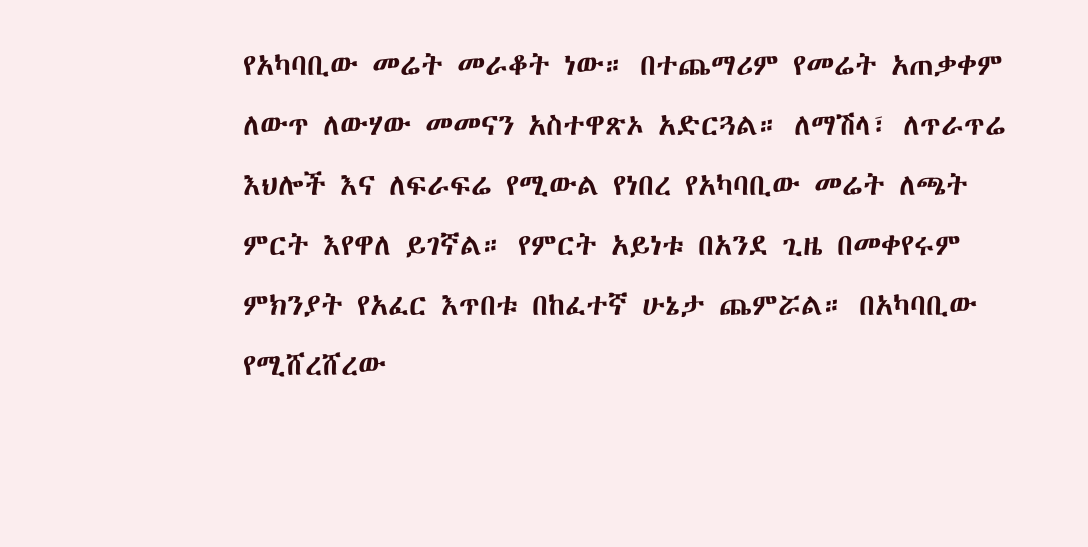የአካባቢው መሬት መራቆት ነው። በተጨማሪም የመሬት አጠቃቀም ለውጥ ለውሃው መመናን አስተዋጽኦ አድርጓል። ለማሽላ፣ ለጥራጥሬ እህሎች እና ለፍራፍሬ የሚውል የነበረ የአካባቢው መሬት ለጫት ምርት እየዋለ ይገኛል። የምርት አይነቱ በአንደ ጊዜ በመቀየሩም ምክንያት የአፈር እጥበቱ በከፈተኛ ሁኔታ ጨምሯል። በአካባቢው የሚሸረሸረው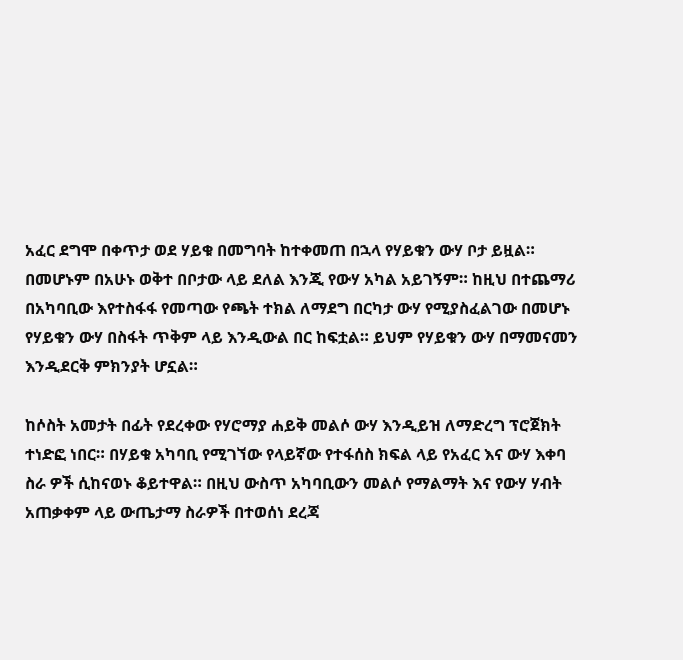አፈር ደግሞ በቀጥታ ወደ ሃይቁ በመግባት ከተቀመጠ በኋላ የሃይቁን ውሃ ቦታ ይዟል። በመሆኑም በአሁኑ ወቅተ በቦታው ላይ ደለል እንጂ የውሃ አካል አይገኝም። ከዚህ በተጨማሪ በአካባቢው እየተስፋፋ የመጣው የጫት ተክል ለማደግ በርካታ ውሃ የሚያስፈልገው በመሆኑ የሃይቁን ውሃ በስፋት ጥቅም ላይ እንዲውል በር ከፍቷል። ይህም የሃይቁን ውሃ በማመናመን እንዲደርቅ ምክንያት ሆኗል።

ከሶስት አመታት በፊት የደረቀው የሃሮማያ ሐይቅ መልሶ ውሃ እንዲይዝ ለማድረግ ፕሮጀክት ተነድፎ ነበር። በሃይቁ አካባቢ የሚገኘው የላይኛው የተፋሰስ ክፍል ላይ የአፈር እና ውሃ እቀባ ስራ ዎች ሲከናወኑ ቆይተዋል። በዚህ ውስጥ አካባቢውን መልሶ የማልማት እና የውሃ ሃብት አጠቃቀም ላይ ውጤታማ ስራዎች በተወሰነ ደረጃ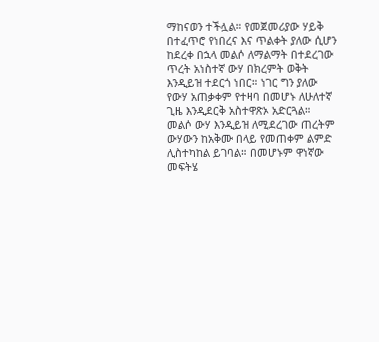ማከናወን ተችሏል። የመጀመሪያው ሃይቅ በተፈጥሮ የነበረና እና ጥልቀት ያለው ሲሆን ከደረቀ በኋላ መልሶ ለማልማት በተደረገው ጥረት አነስተኛ ውሃ በክረምት ወቅት እንዲይዝ ተደርጎ ነበር። ነገር ግን ያለው የውሃ አጠቃቀም የተዛባ በመሆኑ ለሁለተኛ ጊዜ እንዲደርቅ አስተዋጽኦ አድርጓል። መልሶ ውሃ እንዲይዝ ለሚደረገው ጠረትም ውሃውን ከአቅሙ በላይ የመጠቀም ልምድ ሊስተካከል ይገባል። በመሆኑም ዋነኛው መፍትሄ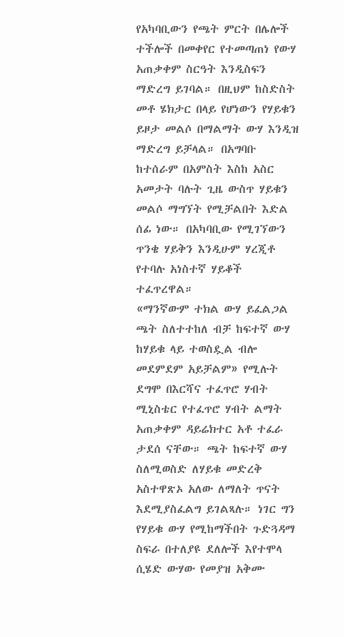የአካባቢውን የጫት ምርት በሌሎች ተችሎች በመቀየር የተመጣጠነ የውሃ አጠቃቀም ስርዓት እንዲስፍን ማድረግ ይገባል። በዚህም ከስድስት መቶ ሄክታር በላይ የሆነውን የሃይቁን ይዞታ መልሶ በማልማት ውሃ እንዲዝ ማድረግ ይቻላል። በአግባቡ ከተሰራም በአምስት እስከ አስር አመታት ባሉት ጊዜ ውስጥ ሃይቁን መልሶ ማግኘት የሚቻልበት እድል ሰፊ ነው። በአካባቢው የሚገኘውን ጥንቄ ሃይቅን እንዲሁም ሃረጂቶ የተባሉ አነስተኛ ሃይቆች ተፈጥረዋል።
«ማንኛውም ተክል ውሃ ይፈልጋል ጫት ስለተተከለ ብቻ ከፍተኛ ውሃ ከሃይቁ ላይ ተወስዷል ብሎ መደምደም አይቻልም» የሚሉት ደግሞ በእርሻና ተፈጥሮ ሃብት ሚኒስቴር የተፈጥሮ ሃብት ልማት አጠቃቀም ዳይሬክተር አቶ ተፈራ ታደሰ ናቸው። ጫት ከፍተኛ ውሃ ስለሚወስድ ለሃይቁ መድረቅ አስተዋጽኦ አለው ለማለት ጥናት እደሚያስፈልግ ይገልጻሉ። ነገር ግን የሃይቁ ውሃ የሚከማችበት ጉድጓዳማ ስፍራ በተለያዩ ደለሎች እየተሞላ ሲሄድ ውሃው የመያዝ አቅሙ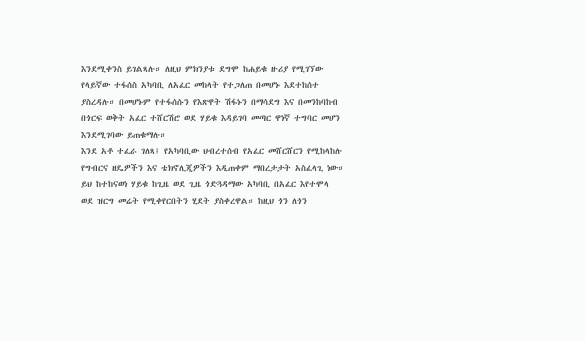እንደሚቀንስ ይገልጻሉ። ለዚህ ምክንያቱ ደግሞ ከሐይቁ ዙሪያ የሚገኘው የላይኛው ተፋሰስ አካባቢ ለአፈር መከላት የተጋለጠ በመሆኑ እደተከሰተ ያስረዳሉ። በመሆኑም የተፋሰሱን የእጽዋት ሽፋኑን በማሳደግ እና በመንከባከብ በጎርፍ ወቅት አፈር ተሸርሽሮ ወደ ሃይቁ እዳይገባ መጣር ዋነኛ ተግባር መሆን እንደሚገባው ይጠቁማሉ።
እንደ አቶ ተፈራ ገለጻ፤ የአካባቢው ህብረተሰብ የአፈር መሸርሸርን የሚከላከሉ የግብርና ዘዴዎችን እና ቴክኖሊጂዎችን እዲጠቀም ማበረታታት አስፈላጊ ነው። ይህ ከተከናወነ ሃይቁ ከጊዜ ወደ ጊዜ ጎድጓዳማው አካባቢ በአፈር እየተሞላ ወደ ዝርግ መሬት የሚቀየርበትን ሂደት ያስቀረዋል። ከዚህ ጎን ለጎን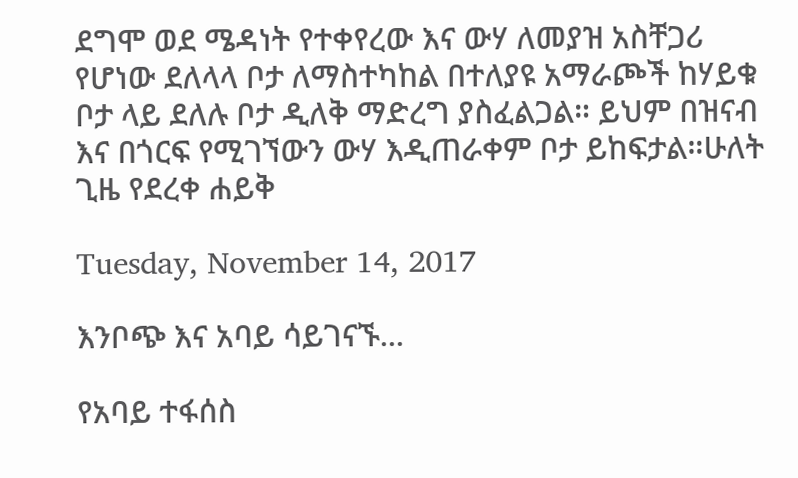ደግሞ ወደ ሜዳነት የተቀየረው እና ውሃ ለመያዝ አስቸጋሪ የሆነው ደለላላ ቦታ ለማስተካከል በተለያዩ አማራጮች ከሃይቁ ቦታ ላይ ደለሉ ቦታ ዲለቅ ማድረግ ያስፈልጋል። ይህም በዝናብ እና በጎርፍ የሚገኘውን ውሃ እዲጠራቀም ቦታ ይከፍታል።ሁለት ጊዜ የደረቀ ሐይቅ

Tuesday, November 14, 2017

እንቦጭ እና አባይ ሳይገናኙ...

የአባይ ተፋሰስ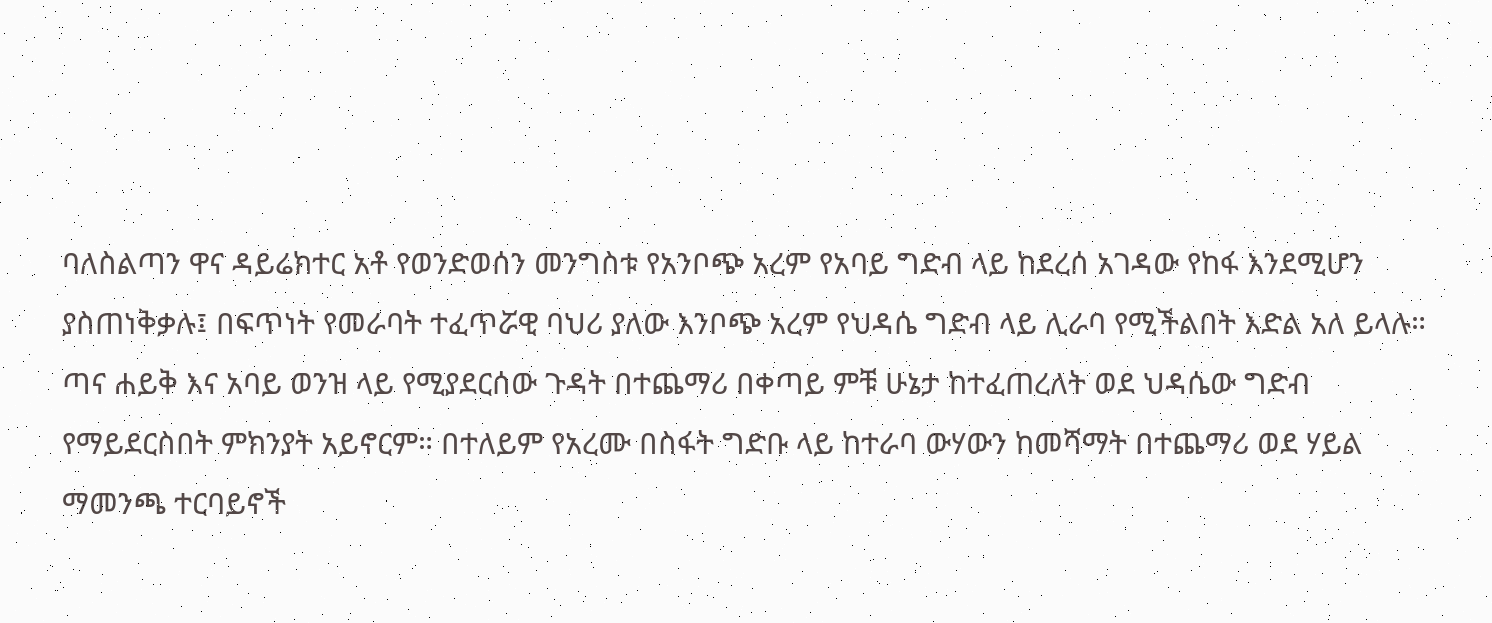ባለስልጣን ዋና ዳይሬክተር አቶ የወንድወሰን መንግስቱ የአንቦጭ አረም የአባይ ግድብ ላይ ከደረሰ አገዳው የከፋ እንደሚሆን ያስጠነቅቃሉ፤ በፍጥነት የመራባት ተፈጥሯዊ ባህሪ ያለው እንቦጭ አረም የህዳሴ ግድብ ላይ ሊራባ የሚችልበት እድል አለ ይላሉ። ጣና ሐይቅ እና አባይ ወንዝ ላይ የሚያደርሰው ጉዳት በተጨማሪ በቀጣይ ምቹ ሁኔታ ከተፈጠረለት ወደ ህዳሴው ግድብ የማይደርስበት ምክንያት አይኖርም። በተለይም የአረሙ በስፋት ግድቡ ላይ ከተራባ ውሃውን ከመሻማት በተጨማሪ ወደ ሃይል ማመንጫ ተርባይኖች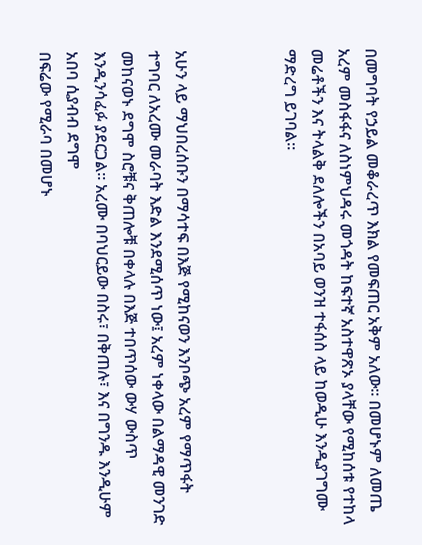በመግባት የኃይል መቆራረጥ እክል የመፍጠር አቅም አለው። በመሆኑም ለመጤ አረም መስፋፋና ለስነምህዳሩ መጎዳት ከፍተኛ አስተዋጽኦ ያላቸው የሚከሰቱ የተከላ መሬቶችን እና ትላልቅ ደለሎችን በአባይ ወንዝ ተፋሰስ ላይ ከወዲሁ እንዲያገግሙ ማድረግ ይገባል።



አሁን ላይ ማህበረሰቡን በማሳተፍ በእጅ የሚከናወን እንቦጭ አረም የማጥፋት ተግባር ለአረሙ መራባት እድል እንደሚሰጥ ነው፤ አረም ነቀላው በልማዳዊ መንገድ መከናወኑ ደግሞ ስሮቹና ቅጠሎቹ በቀላሉ በእጅ ተበጥሰው ውሃ ውስጥ እንዲንሳፈፉ ያደርጋል። አረሙ በባህርይው በስሩ፣ በቅጠሉ፣ እና በግንዱ እንዲሁም አበባ ሲያብብ ደግሞ
በፍሬው የሚራባ በመሆኑ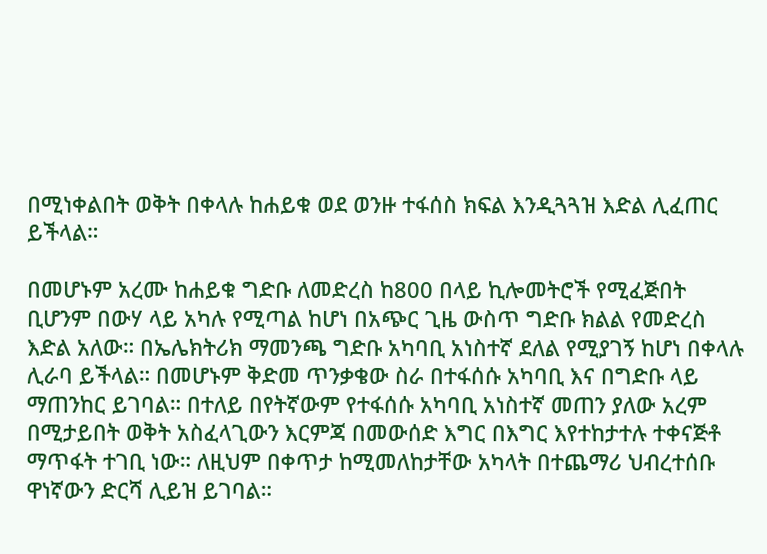በሚነቀልበት ወቅት በቀላሉ ከሐይቁ ወደ ወንዙ ተፋሰስ ክፍል እንዲጓጓዝ እድል ሊፈጠር ይችላል።

በመሆኑም አረሙ ከሐይቁ ግድቡ ለመድረስ ከ800 በላይ ኪሎመትሮች የሚፈጅበት ቢሆንም በውሃ ላይ አካሉ የሚጣል ከሆነ በአጭር ጊዜ ውስጥ ግድቡ ክልል የመድረስ እድል አለው። በኤሌክትሪክ ማመንጫ ግድቡ አካባቢ አነስተኛ ደለል የሚያገኝ ከሆነ በቀላሉ ሊራባ ይችላል። በመሆኑም ቅድመ ጥንቃቄው ስራ በተፋሰሱ አካባቢ እና በግድቡ ላይ ማጠንከር ይገባል። በተለይ በየትኛውም የተፋሰሱ አካባቢ አነስተኛ መጠን ያለው አረም በሚታይበት ወቅት አስፈላጊውን እርምጃ በመውሰድ እግር በእግር እየተከታተሉ ተቀናጅቶ ማጥፋት ተገቢ ነው። ለዚህም በቀጥታ ከሚመለከታቸው አካላት በተጨማሪ ህብረተሰቡ ዋነኛውን ድርሻ ሊይዝ ይገባል።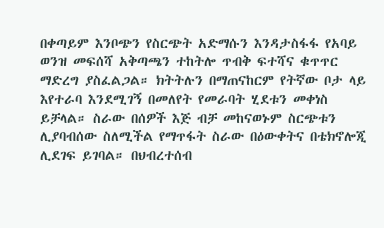በቀጣይም እንቦጭን የስርጭት አድማሱን እንዳታስፋፋ የአባይ ወንዝ መፍሰሻ አቅጣጫን ተከትሎ ጥብቅ ፍተሻና ቁጥጥር ማድረግ ያስፈልጋል። ክትትሉን በማጠናከርም የትኛው ቦታ ላይ እየተራባ እንደሚገኝ በመለየት የመራባት ሂደቱን መቀነስ ይቻላል። ስራው በሰዎች እጅ ብቻ መከናወኑም ስርጭቱን ሊያባብሰው ስለሚችል የማጥፋት ስራው በዕውቀትና በቴክኖሎጂ ሊደገፍ ይገባል። በህብረተሰብ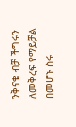ንቅናቄ ብቻ ችግሩን ለመቅረፍ የማይቻል በመሆኑ ስሩ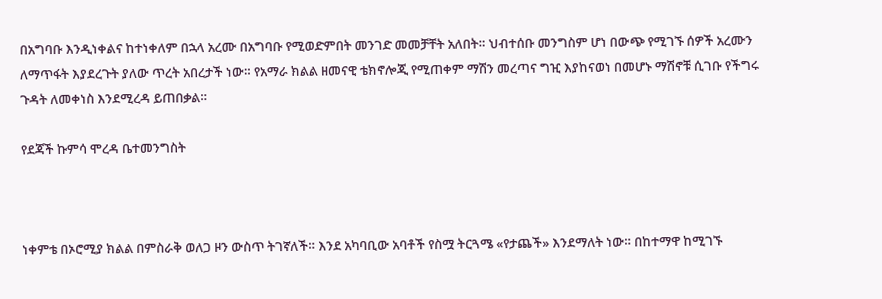በአግባቡ እንዲነቀልና ከተነቀለም በኋላ አረሙ በአግባቡ የሚወድምበት መንገድ መመቻቸት አለበት። ህብተሰቡ መንግስም ሆነ በውጭ የሚገኙ ሰዎች አረሙን ለማጥፋት እያደረጉት ያለው ጥረት አበረታች ነው። የአማራ ክልል ዘመናዊ ቴክኖሎጂ የሚጠቀም ማሽን መረጣና ግዢ እያከናወነ በመሆኑ ማሽኖቹ ሲገቡ የችግሩ ጉዳት ለመቀነስ እንደሚረዳ ይጠበቃል።

የደጃች ኩምሳ ሞረዳ ቤተመንግስት



ነቀምቴ በኦሮሚያ ክልል በምስራቅ ወለጋ ዞን ውስጥ ትገኛለች። እንደ አካባቢው አባቶች የስሟ ትርጓሜ «የታጨች» እንደማለት ነው። በከተማዋ ከሚገኙ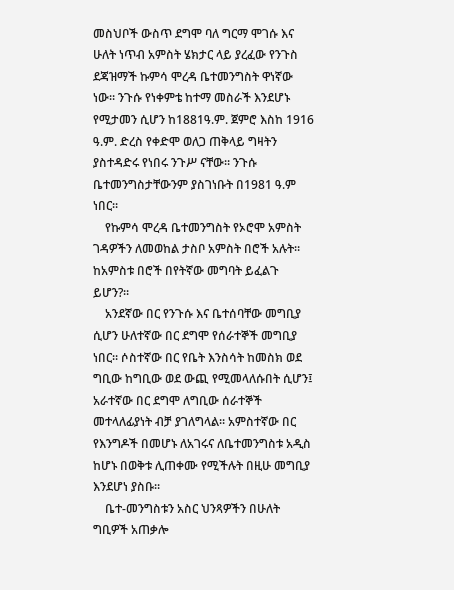መስህቦች ውስጥ ደግሞ ባለ ግርማ ሞገሱ እና ሁለት ነጥብ አምስት ሄክታር ላይ ያረፈው የንጉስ ደጃዝማች ኩምሳ ሞረዳ ቤተመንግስት ዋነኛው ነው። ንጉሱ የነቀምቴ ከተማ መስራች እንደሆኑ የሚታመን ሲሆን ከ1881ዓ.ም. ጀምሮ እስከ 1916 ዓ.ም. ድረስ የቀድሞ ወለጋ ጠቅላይ ግዛትን ያስተዳድሩ የነበሩ ንጉሥ ናቸው። ንጉሱ ቤተመንግስታቸውንም ያስገነቡት በ1981 ዓ.ም ነበር።
    የኩምሳ ሞረዳ ቤተመንግስት የኦሮሞ አምስት ገዳዎችን ለመወከል ታስቦ አምስት በሮች አሉት።  ከአምስቱ በሮች በየትኛው መግባት ይፈልጉ ይሆን?።
    አንደኛው በር የንጉሱ እና ቤተሰባቸው መግቢያ ሲሆን ሁለተኛው በር ደግሞ የሰራተኞች መግቢያ ነበር። ሶስተኛው በር የቤት እንስሳት ከመስክ ወደ ግቢው ከግቢው ወደ ውጪ የሚመላለሱበት ሲሆን፤ አራተኛው በር ደግሞ ለግቢው ሰራተኞች መተላለፊያነት ብቻ ያገለግላል። አምስተኛው በር የእንግዶች በመሆኑ ለአገሩና ለቤተመንግስቱ አዲስ ከሆኑ በወቅቱ ሊጠቀሙ የሚችሉት በዚሁ መግቢያ እንደሆነ ያስቡ።
    ቤተ-መንግስቱን አስር ህንጻዎችን በሁለት ግቢዎች አጠቃሎ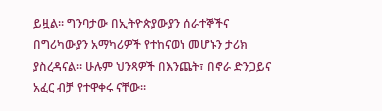ይዟል። ግንባታው በኢትዮጵያውያን ሰራተኞችና በግሪካውያን አማካሪዎች የተከናወነ መሆኑን ታሪክ ያስረዳናል። ሁሉም ህንጻዎች በእንጨት፣ በኖራ ድንጋይና አፈር ብቻ የተዋቀሩ ናቸው።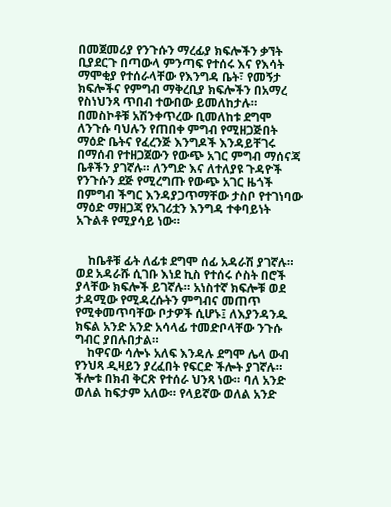በመጀመሪያ የንጉሱን ማረፊያ ክፍሎችን ቃኘት ቢያደርጉ በጣውላ ምንጣፍ የተሰሩ እና የእሳት ማሞቂያ የተሰራላቸው የእንግዳ ቤት፣ የመኝታ ክፍሎችና የምግብ ማቅረቢያ ክፍሎችን በአማረ የስነህንጻ ጥበብ ተውበው ይመለከታሉ። በመስኮቶቹ አሽንቀጥረው ቢመለከቱ ደግሞ ለንጉሱ ባህሉን የጠበቀ ምግብ የሚዘጋጅበት ማዕድ ቤትና የፈረንጅ እንግዶች እንዳይቸገሩ በማሰብ የተዘጋጀውን የውጭ አገር ምግብ ማሰናጃ ቤቶችን ያገኛሉ። ለንግድ እና ለተለያዩ ጉዳዮች የንጉሱን ደጅ የሚረግጡ የውጭ አገር ዜጎች በምግብ ችግር እንዳያጋጥማቸው ታስቦ የተገነባው ማዕድ ማዘጋጃ የአገሪቷን እንግዳ ተቀባይነት አጉልቶ የሚያሳይ ነው።


    ከቤቶቹ ፊት ለፊቱ ደግሞ ሰፊ አዳራሽ ያገኛሉ። ወደ አዳራሹ ሲገቡ እነደ ኪስ የተሰሩ ሶስት በሮች ያላቸው ክፍሎች ይገኛሉ። አነስተኛ ክፍሎቹ ወደ ታዳሚው የሚዳረሱትን ምግብና መጠጥ  የሚቀመጥባቸው ቦታዎች ሲሆኑ፤ ለእያንዳንዱ ክፍል አንድ አንድ አሳላፊ ተመድቦላቸው ንጉሱ ግብር ያበሉበታል።
    ከዋናው ሳሎኑ አለፍ እንዳሉ ደግሞ ሌላ ውብ የንህጻ ዲዛይን ያረፈበት የፍርድ ችሎት ያገኛሉ። ችሎቱ በክብ ቅርጽ የተሰራ ህንጻ ነው። ባለ አንድ ወለል ከፍታም አለው። የላይኛው ወለል አንድ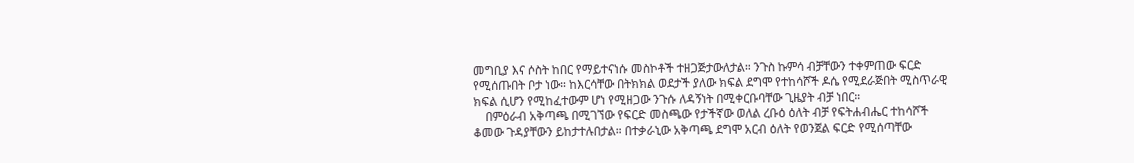መግቢያ እና ሶስት ከበር የማይተናነሱ መስኮቶች ተዘጋጅታውለታል። ንጉስ ኩምሳ ብቻቸውን ተቀምጠው ፍርድ የሚሰጡበት ቦታ ነው። ከእርሳቸው በትክክል ወደታች ያለው ክፍል ደግሞ የተከሳሾች ዶሴ የሚደራጅበት ሚስጥራዊ ክፍል ሲሆን የሚከፈተውም ሆነ የሚዘጋው ንጉሱ ለዳኝነት በሚቀርቡባቸው ጊዜያት ብቻ ነበር።
    በምዕራብ አቅጣጫ በሚገኘው የፍርድ መስጫው የታችኛው ወለል ረቡዕ ዕለት ብቻ የፍትሐብሔር ተከሳሾች ቆመው ጉዳያቸውን ይከታተሉበታል። በተቃራኒው አቅጣጫ ደግሞ አርብ ዕለት የወንጀል ፍርድ የሚሰጣቸው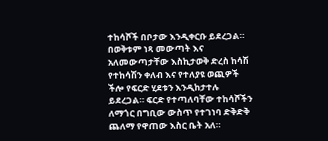ተከሳሾች በቦታው እንዲቀርቡ ይደረጋል። በወቅቱም ነጻ መውጣት እና አለመውጣታቸው እስኪታወቅ ድረስ ከሳሽ የተከሳሽን ቀለብ እና የተለያዩ ወጪዎች ችሎ የፍርድ ሂደቱን እንዲከታተሉ ይደረጋል። ፍርድ የተጣለባቸው ተከሳሾችን ለማጎር በግቢው ውስጥ የተገነባ ድቅድቅ ጨለማ የዋጠው እስር ቤት አለ።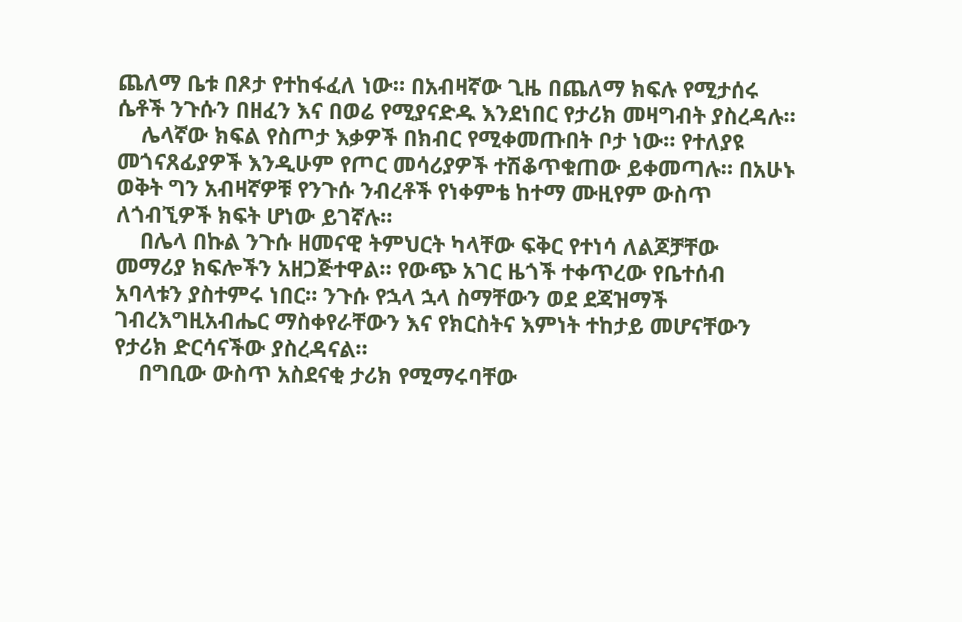ጨለማ ቤቱ በጾታ የተከፋፈለ ነው። በአብዛኛው ጊዜ በጨለማ ክፍሉ የሚታሰሩ ሴቶች ንጉሱን በዘፈን እና በወሬ የሚያናድዱ እንደነበር የታሪክ መዛግብት ያስረዳሉ።
    ሌላኛው ክፍል የስጦታ እቃዎች በክብር የሚቀመጡበት ቦታ ነው። የተለያዩ መጎናጸፊያዎች እንዲሁም የጦር መሳሪያዎች ተሽቆጥቁጠው ይቀመጣሉ። በአሁኑ ወቅት ግን አብዛኛዎቹ የንጉሱ ንብረቶች የነቀምቴ ከተማ ሙዚየም ውስጥ ለጎብኚዎች ክፍት ሆነው ይገኛሉ።
    በሌላ በኩል ንጉሱ ዘመናዊ ትምህርት ካላቸው ፍቅር የተነሳ ለልጆቻቸው መማሪያ ክፍሎችን አዘጋጅተዋል። የውጭ አገር ዜጎች ተቀጥረው የቤተሰብ አባላቱን ያስተምሩ ነበር። ንጉሱ የኋላ ኋላ ስማቸውን ወደ ደጃዝማች ገብረእግዚአብሔር ማስቀየራቸውን እና የክርስትና እምነት ተከታይ መሆናቸውን የታሪክ ድርሳናችው ያስረዳናል።
    በግቢው ውስጥ አስደናቂ ታሪክ የሚማሩባቸው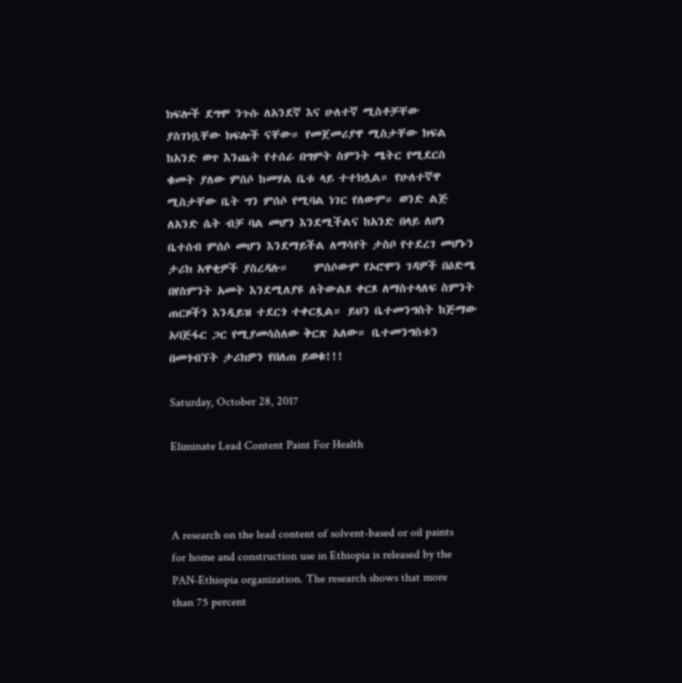ክፍሎች ደግሞ ንጉሱ ለአንደኛ እና ሁለተኛ ሚስቶቻቸው ያስገነቧቸው ክፍሎች ናቸው። የመጀመሪያዋ ሚስታቸው ክፍል ከአንድ ወጥ እንጨት የተሰራ በግምት ስምንት ሜትር የሚደርስ ቁመት ያለው ምሰሶ ከመሃል ቤቱ ላይ ተተክሏል። የሁለተኛዋ ሚስታቸው ቤት ግን ምሰሶ የሚባል ነገር የለውም። ወንድ ልጅ ለአንድ ሴት ብቻ ባል መሆን እንደሚችልና ከአንድ በላይ ለሆነ ቤተሰብ ምሰሶ መሆን እንደማይችል ለማሳየት ታስቦ የተደረገ መሆኑን ታሪክ አዋቂዎች ያስረዳሉ።     ምሰሶውም የኦሮሞን ገዳዎች በዕድሜ በየስምንት አመት እንደሚለያዩ ለትውልጾ ቀርጾ ለማስተላለፍ ስምንት ጠርዞችን እንዲይዝ ተደርጎ ተቀርጿል። ይህን ቤተመንግስት ከጅማው አባጅፋር ጋር የሚያመሳስለው ቅርጽ አለው። ቤተመንግስቱን በመጎብኘት ታሪክዎን የበለጠ ይወቁ!!!

Saturday, October 28, 2017

Eliminate Lead Content Paint For Health



A research on the lead content of solvent-based or oil paints for home and construction use in Ethiopia is released by the PAN-Ethiopia organization. The research shows that more than 75 percent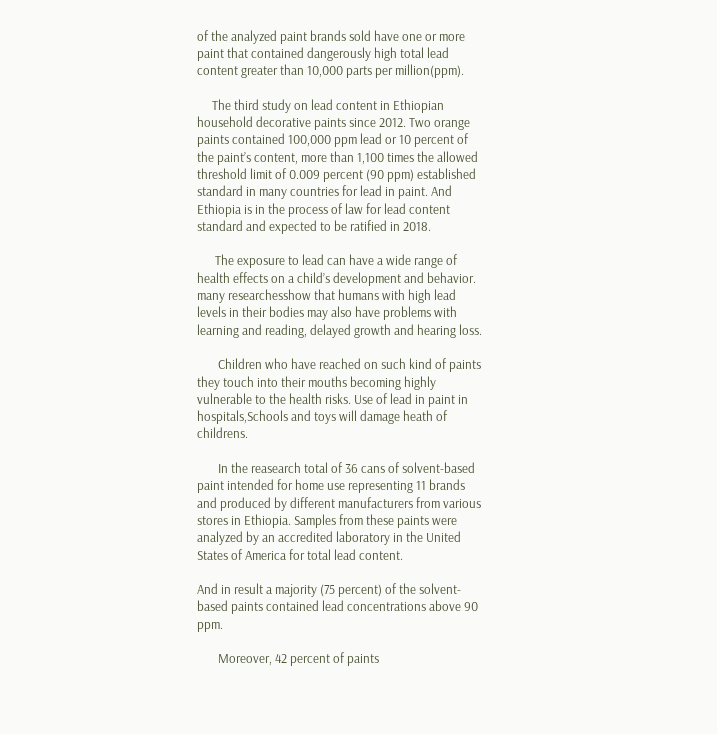of the analyzed paint brands sold have one or more paint that contained dangerously high total lead content greater than 10,000 parts per million(ppm).

     The third study on lead content in Ethiopian household decorative paints since 2012. Two orange paints contained 100,000 ppm lead or 10 percent of the paint’s content, more than 1,100 times the allowed threshold limit of 0.009 percent (90 ppm) established standard in many countries for lead in paint. And Ethiopia is in the process of law for lead content standard and expected to be ratified in 2018.

      The exposure to lead can have a wide range of health effects on a child’s development and behavior. many researchesshow that humans with high lead levels in their bodies may also have problems with learning and reading, delayed growth and hearing loss.

       Children who have reached on such kind of paints they touch into their mouths becoming highly vulnerable to the health risks. Use of lead in paint in hospitals,Schools and toys will damage heath of childrens.

       In the reasearch total of 36 cans of solvent-based paint intended for home use representing 11 brands and produced by different manufacturers from various stores in Ethiopia. Samples from these paints were analyzed by an accredited laboratory in the United States of America for total lead content.

And in result a majority (75 percent) of the solvent-based paints contained lead concentrations above 90 ppm.

       Moreover, 42 percent of paints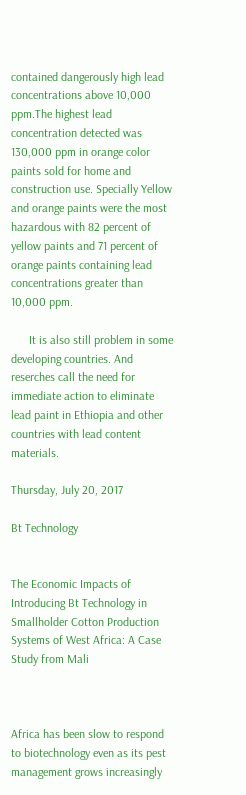contained dangerously high lead concentrations above 10,000 ppm.The highest lead concentration detected was 130,000 ppm in orange color paints sold for home and construction use. Specially Yellow and orange paints were the most hazardous with 82 percent of yellow paints and 71 percent of orange paints containing lead concentrations greater than 10,000 ppm.

      It is also still problem in some developing countries. And reserches call the need for immediate action to eliminate lead paint in Ethiopia and other countries with lead content materials.

Thursday, July 20, 2017

Bt Technology


The Economic Impacts of Introducing Bt Technology in Smallholder Cotton Production Systems of West Africa: A Case Study from Mali



Africa has been slow to respond to biotechnology even as its pest management grows increasingly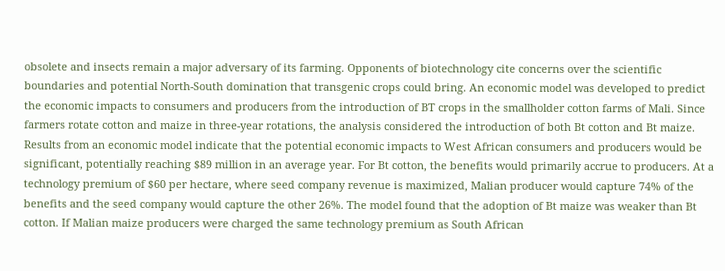obsolete and insects remain a major adversary of its farming. Opponents of biotechnology cite concerns over the scientific boundaries and potential North-South domination that transgenic crops could bring. An economic model was developed to predict the economic impacts to consumers and producers from the introduction of BT crops in the smallholder cotton farms of Mali. Since farmers rotate cotton and maize in three-year rotations, the analysis considered the introduction of both Bt cotton and Bt maize. Results from an economic model indicate that the potential economic impacts to West African consumers and producers would be significant, potentially reaching $89 million in an average year. For Bt cotton, the benefits would primarily accrue to producers. At a technology premium of $60 per hectare, where seed company revenue is maximized, Malian producer would capture 74% of the benefits and the seed company would capture the other 26%. The model found that the adoption of Bt maize was weaker than Bt cotton. If Malian maize producers were charged the same technology premium as South African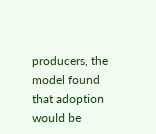producers, the model found that adoption would be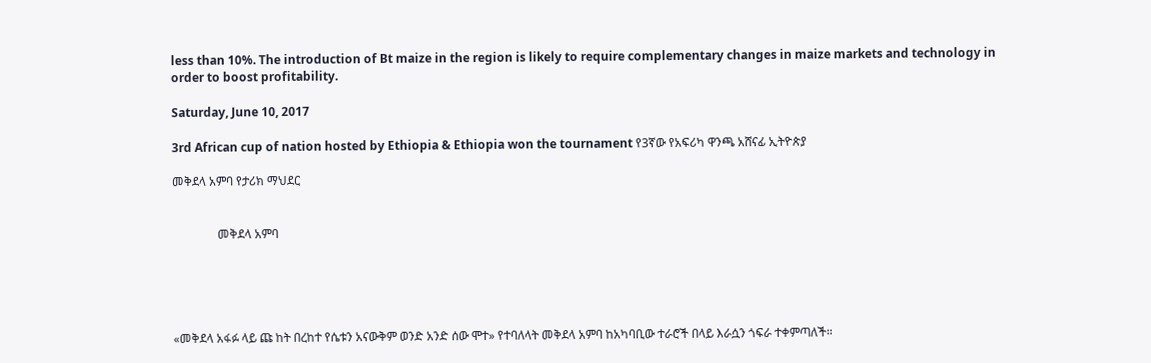less than 10%. The introduction of Bt maize in the region is likely to require complementary changes in maize markets and technology in order to boost profitability.

Saturday, June 10, 2017

3rd African cup of nation hosted by Ethiopia & Ethiopia won the tournament የ3ኛው የአፍሪካ ዋንጫ አሸናፊ ኢትዮጵያ

መቅደላ አምባ የታሪክ ማህደር


               መቅደላ አምባ





«መቅደላ አፋፉ ላይ ጩ ከት በረከተ የሴቱን አናውቅም ወንድ አንድ ሰው ሞተ» የተባለላት መቅደላ አምባ ከአካባቢው ተራሮች በላይ እራሷን ጎፍራ ተቀምጣለች።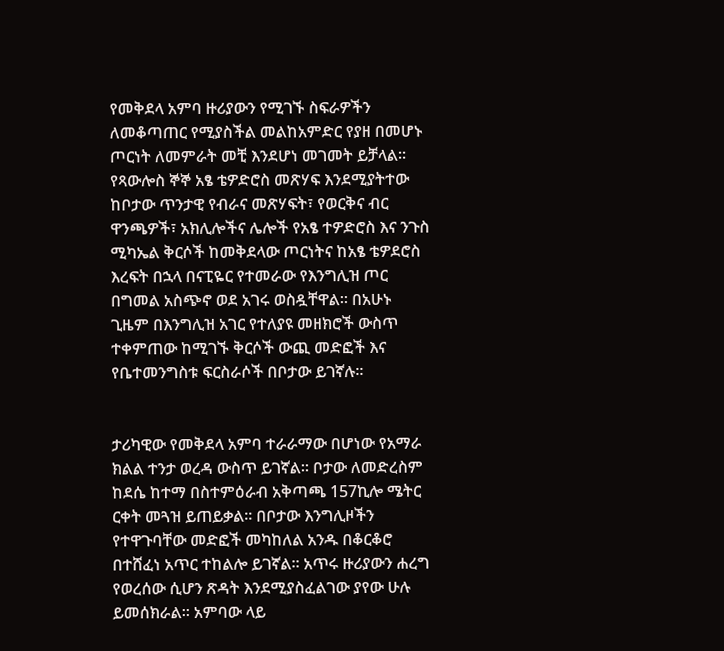የመቅደላ አምባ ዙሪያውን የሚገኙ ስፍራዎችን ለመቆጣጠር የሚያስችል መልከአምድር የያዘ በመሆኑ ጦርነት ለመምራት መቺ እንደሆነ መገመት ይቻላል። የጻውሎስ ኞኞ አፄ ቴዎድሮስ መጽሃፍ እንደሚያትተው ከቦታው ጥንታዊ የብራና መጽሃፍት፣ የወርቅና ብር ዋንጫዎች፣ አክሊሎችና ሌሎች የአፄ ተዎድሮስ እና ንጉስ ሚካኤል ቅርሶች ከመቅደላው ጦርነትና ከአፄ ቴዎደሮስ እረፍት በኋላ በናፒዬር የተመራው የእንግሊዝ ጦር በግመል አስጭኖ ወደ አገሩ ወስዷቸዋል። በአሁኑ ጊዜም በእንግሊዝ አገር የተለያዩ መዘክሮች ውስጥ ተቀምጠው ከሚገኙ ቅርሶች ውጪ መድፎች እና የቤተመንግስቱ ፍርስራሶች በቦታው ይገኛሉ።


ታሪካዊው የመቅደላ አምባ ተራራማው በሆነው የአማራ ክልል ተንታ ወረዳ ውስጥ ይገኛል። ቦታው ለመድረስም ከደሴ ከተማ በስተምዕራብ አቅጣጫ 157ኪሎ ሜትር ርቀት መጓዝ ይጠይቃል። በቦታው እንግሊዞችን የተዋጉባቸው መድፎች መካከለል አንዱ በቆርቆሮ በተሸፈነ አጥር ተከልሎ ይገኛል። አጥሩ ዙሪያውን ሐረግ የወረሰው ሲሆን ጽዳት እንደሚያስፈልገው ያየው ሁሉ ይመሰክራል። አምባው ላይ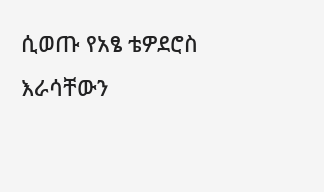ሲወጡ የአፄ ቴዎደሮስ እራሳቸውን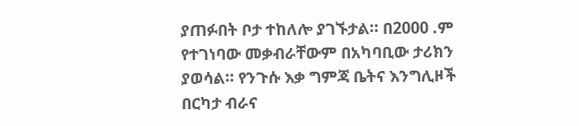ያጠፉበት ቦታ ተከለሎ ያገኙታል። በ2000 .ም የተገነባው መቃብራቸውም በአካባቢው ታሪክን ያወሳል። የንጉሱ እቃ ግምጃ ቤትና እንግሊዞች በርካታ ብራና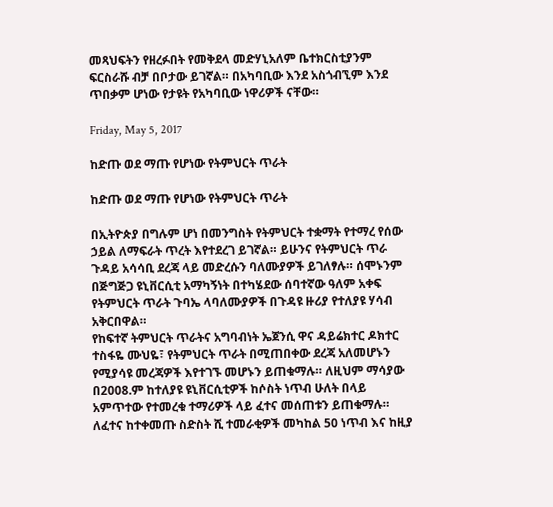መጻህፍትን የዘረፉበት የመቅደላ መድሃኒአለም ቤተክርስቲያንም ፍርስራሹ ብቻ በቦታው ይገኛል። በአካባቢው እንደ አስጎብኚም እንደ ጥበቃም ሆነው የታዩት የአካባቢው ነዋሪዎች ናቸው።

Friday, May 5, 2017

ከድጡ ወደ ማጡ የሆነው የትምህርት ጥራት

ከድጡ ወደ ማጡ የሆነው የትምህርት ጥራት

በኢትዮጵያ በግሉም ሆነ በመንግስት የትምህርት ተቋማት የተማረ የሰው ኃይል ለማፍራት ጥረት እየተደረገ ይገኛል። ይሁንና የትምህርት ጥራ ጉዳይ አሳሳቢ ደረጃ ላይ መድረሱን ባለሙያዎች ይገለፃሉ። ሰሞኑንም በጅግጅጋ ዩኒቨርሲቲ አማካኝነት በተካሄደው ሰባተኛው ዓለም አቀፍ የትምህርት ጥራት ጉባኤ ላባለሙያዎች በጉዳዩ ዙሪያ የተለያዩ ሃሳብ አቅርበዋል።
የከፍተኛ ትምህርት ጥራትና አግባብነት ኤጀንሲ ዋና ዳይሬክተር ዶክተር ተስፋዬ ሙህዬ፣ የትምህርት ጥራት በሚጠበቀው ደረጃ አለመሆኑን የሚያሳዩ መረጃዎች እየተገኙ መሆኑን ይጠቁማሉ። ለዚህም ማሳያው በ2008.ም ከተለያዩ ዩኒቨርሲቲዎች ከሶስት ነጥብ ሁለት በላይ አምጥተው የተመረቁ ተማሪዎች ላይ ፈተና መሰጠቱን ይጠቁማሉ። ለፈተና ከተቀመጡ ስድስት ሺ ተመራቂዎች መካከል 50 ነጥብ እና ከዚያ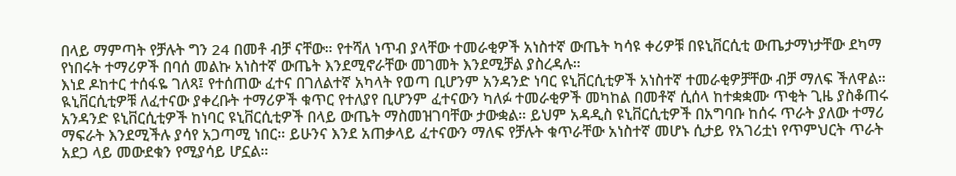በላይ ማምጣት የቻሉት ግን 24 በመቶ ብቻ ናቸው። የተሻለ ነጥብ ያላቸው ተመራቂዎች አነስተኛ ውጤት ካሳዩ ቀሪዎቹ በዩኒቨርሲቲ ውጤታማነታቸው ደካማ የነበሩት ተማሪዎች በባሰ መልኩ አነስተኛ ውጤት እንደሚኖራቸው መገመት እንደሚቻል ያስረዳሉ።
እነደ ዶከተር ተሰፋዬ ገለጻ፤ የተሰጠው ፈተና በገለልተኛ አካላት የወጣ ቢሆንም አንዳንድ ነባር ዩኒቨርሲቲዎች አነስተኛ ተመራቂዎቻቸው ብቻ ማለፍ ችለዋል። ዪኒቨርሲቲዎቹ ለፈተናው ያቀረቡት ተማሪዎች ቁጥር የተለያየ ቢሆንም ፈተናውን ካለፉ ተመራቂዎች መካከል በመቶኛ ሲሰላ ከተቋቋሙ ጥቂት ጊዜ ያስቆጠሩ አንዳንድ ዩኒቨርሲቲዎች ከነባር ዩኒቨርሲቲዎች በላይ ውጤት ማስመዝገባቸው ታውቋል። ይህም አዳዲስ ዩኒቨርሲቲዎች በአግባቡ ከሰሩ ጥራት ያለው ተማሪ ማፍራት እንደሚችሉ ያሳየ አጋጣሚ ነበር። ይሁንና እንደ አጠቃላይ ፈተናውን ማለፍ የቻሉት ቁጥራቸው አነስተኛ መሆኑ ሲታይ የአገሪቷነ የጥምህርት ጥራት አደጋ ላይ መውደቁን የሚያሳይ ሆኗል።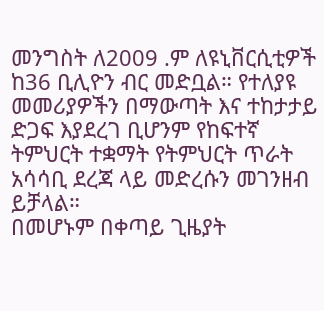መንግስት ለ2009 .ም ለዩኒቨርሲቲዎች ከ36 ቢሊዮን ብር መድቧል። የተለያዩ መመሪያዎችን በማውጣት እና ተከታታይ ድጋፍ እያደረገ ቢሆንም የከፍተኛ ትምህርት ተቋማት የትምህርት ጥራት አሳሳቢ ደረጃ ላይ መድረሱን መገንዘብ ይቻላል።
በመሆኑም በቀጣይ ጊዜያት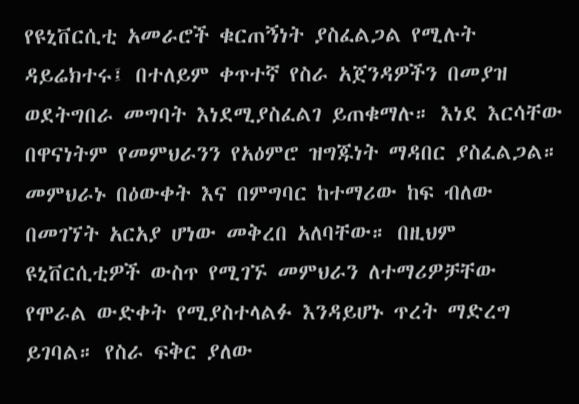የዩኒቨርሲቲ አመራሮች ቁርጠኝነት ያስፈልጋል የሚሉት ዳይሬክተሩ፤ በተለይም ቀጥተኛ የስራ አጀንዳዎችን በመያዝ ወደትግበራ መግባት እነደሚያስፈልገ ይጠቁማሉ። እነደ እርሳቸው በዋናነትም የመምህራንን የአዕምሮ ዝግጁነት ማዳበር ያስፈልጋል። መምህራኑ በዕውቀት እና በምግባር ከተማሪው ከፍ ብለው በመገኘት አርአያ ሆነው መቅረበ አለባቸው። በዚህም ዩኒቨርሲቲዎች ውስጥ የሚገኙ መምህራን ለተማሪዎቻቸው የሞራል ውድቀት የሚያስተላልፉ እንዳይሆኑ ጥረት ማድረግ ይገባል። የስራ ፍቅር ያለው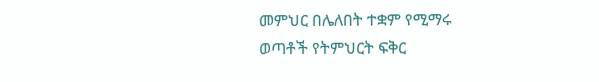መምህር በሌለበት ተቋም የሚማሩ ወጣቶች የትምህርት ፍቅር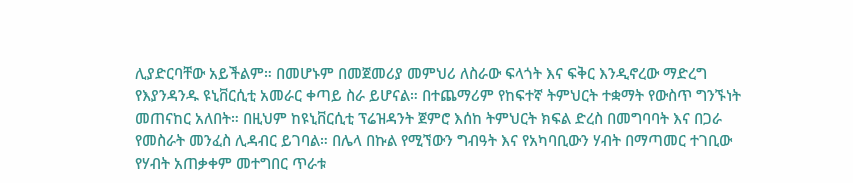ሊያድርባቸው አይችልም። በመሆኑም በመጀመሪያ መምህሪ ለስራው ፍላጎት እና ፍቅር እንዲኖረው ማድረግ የእያንዳንዱ ዩኒቨርሲቲ አመራር ቀጣይ ስራ ይሆናል። በተጨማሪም የከፍተኛ ትምህርት ተቋማት የውስጥ ግንኙነት መጠናከር አለበት። በዚህም ከዩኒቨርሲቲ ፕሬዝዳንት ጀምሮ እሰከ ትምህርት ክፍል ድረስ በመግባባት እና በጋራ የመስራት መንፈስ ሊዳብር ይገባል። በሌላ በኩል የሚኘውን ግብዓት እና የአካባቢውን ሃብት በማጣመር ተገቢው የሃብት አጠቃቀም መተግበር ጥራቱ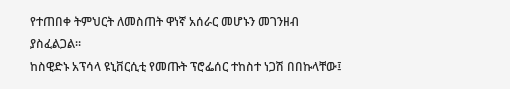የተጠበቀ ትምህርት ለመስጠት ዋነኛ አሰራር መሆኑን መገንዘብ ያስፈልጋል።
ከስዊድኑ አፕሳላ ዩኒቨርሲቲ የመጡት ፕሮፌሰር ተከስተ ነጋሽ በበኩላቸው፤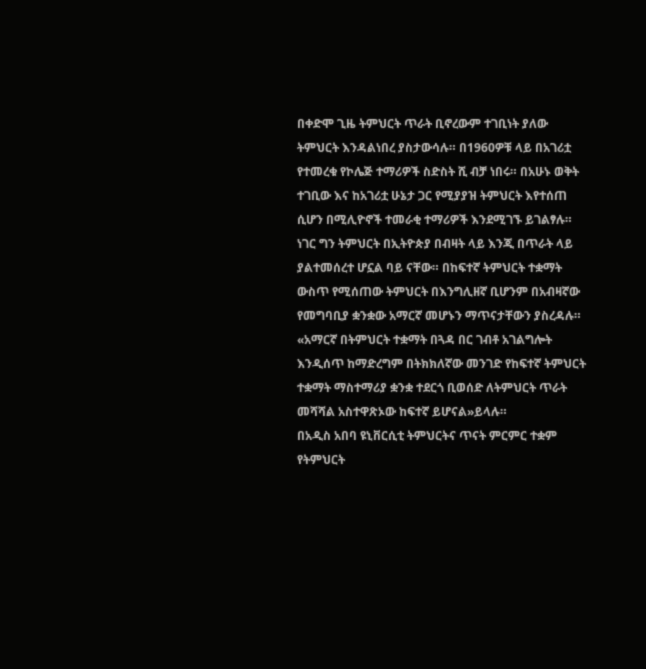በቀድሞ ጊዜ ትምህርት ጥራት ቢኖረውም ተገቢነት ያለው ትምህርት እንዳልነበረ ያስታውሳሉ። በ1960ዎቹ ላይ በአገሪቷ የተመረቁ የኮሌጅ ተማሪዎች ስድስት ሺ ብቻ ነበሩ። በአሁኑ ወቅት ተገቢው እና ከአገሪቷ ሁኔታ ጋር የሚያያዝ ትምህርት እየተሰጠ ሲሆን በሚሊዮኖች ተመራቂ ተማሪዎች እንደሚገኙ ይገልፃሉ። ነገር ግን ትምህርት በኢትዮጵያ በብዛት ላይ እንጂ በጥራት ላይ ያልተመሰረተ ሆኗል ባይ ናቸው። በከፍተኛ ትምህርት ተቋማት ውስጥ የሚሰጠው ትምህርት በእንግሊዘኛ ቢሆንም በአብዛኛው የመግባቢያ ቋንቋው አማርኛ መሆኑን ማጥናታቸውን ያስረዳሉ።
«አማርኛ በትምህርት ተቋማት በጓዳ በር ገብቶ አገልግሎት እንዲሰጥ ከማድረግም በትክክለኛው መንገድ የከፍተኛ ትምህርት ተቋማት ማስተማሪያ ቋንቋ ተደርጎ ቢወሰድ ለትምህርት ጥራት መሻሻል አስተዋጽኦው ከፍተኛ ይሆናል»ይላሉ።
በአዲስ አበባ ዩኒቨርሲቲ ትምህርትና ጥናት ምርምር ተቋም የትምህርት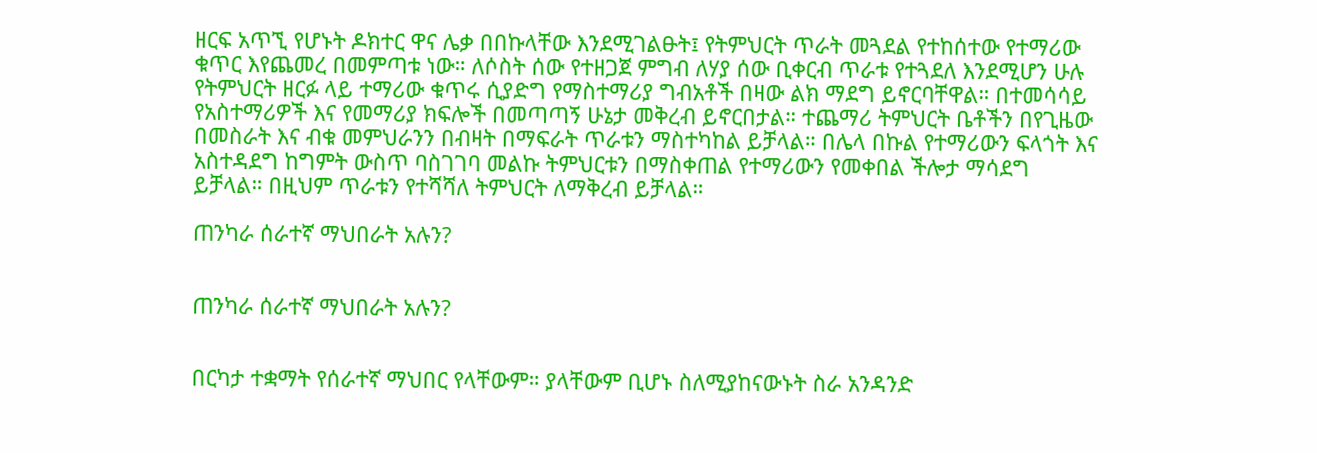ዘርፍ አጥኚ የሆኑት ዶክተር ዋና ሌቃ በበኩላቸው እንደሚገልፁት፤ የትምህርት ጥራት መጓደል የተከሰተው የተማሪው ቁጥር እየጨመረ በመምጣቱ ነው። ለሶስት ሰው የተዘጋጀ ምግብ ለሃያ ሰው ቢቀርብ ጥራቱ የተጓደለ እንደሚሆን ሁሉ የትምህርት ዘርፉ ላይ ተማሪው ቁጥሩ ሲያድግ የማስተማሪያ ግብአቶች በዛው ልክ ማደግ ይኖርባቸዋል። በተመሳሳይ የአስተማሪዎች እና የመማሪያ ክፍሎች በመጣጣኝ ሁኔታ መቅረብ ይኖርበታል። ተጨማሪ ትምህርት ቤቶችን በየጊዜው በመስራት እና ብቁ መምህራንን በብዛት በማፍራት ጥራቱን ማስተካከል ይቻላል። በሌላ በኩል የተማሪውን ፍላጎት እና አስተዳደግ ከግምት ውስጥ ባስገገባ መልኩ ትምህርቱን በማስቀጠል የተማሪውን የመቀበል ችሎታ ማሳደግ ይቻላል። በዚህም ጥራቱን የተሻሻለ ትምህርት ለማቅረብ ይቻላል።

ጠንካራ ሰራተኛ ማህበራት አሉን?


ጠንካራ ሰራተኛ ማህበራት አሉን?


በርካታ ተቋማት የሰራተኛ ማህበር የላቸውም። ያላቸውም ቢሆኑ ስለሚያከናውኑት ስራ አንዳንድ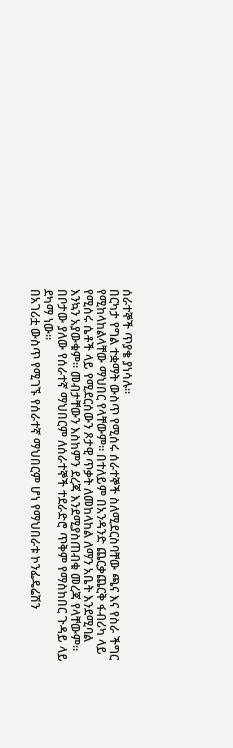ሰራተኞች ጥያቄ ያነሳሉ።
በርካታ የግል ተቋማት ውስጥ የሚሰሩ ሰራተኞች ስለሚደርስባቸው ጫና እና የስራ ችግር የሚከላከልላቸው ማህበር የላቸውም። በተለይም በአንዳንድ ጨርቃጨርቅ ፋብሪካ ላይ የሚሰሩ ሴቶች ላይ የሚደርሰውን ጾታዊ ጥቃት ለመከላከል ለማን አቤት እንደሚባል እንኳን አያውቁም። መብታቸውን እስከምን ደረጃ እንደሚያስጠብቁ መረጃ የላቸውም። በቦታው ያለው የሰራተኛ ማህበርም ለሰራተኞች ተደራድሮ ጥቅም የማስከበር ጉዳይ ላይ ደካማ ነው።
በአገሪቷ ውስጥ የሚገኙ የሰራተኛ ማህበርም ሆነ የማህበራቱ ኮንፌዴሬሽን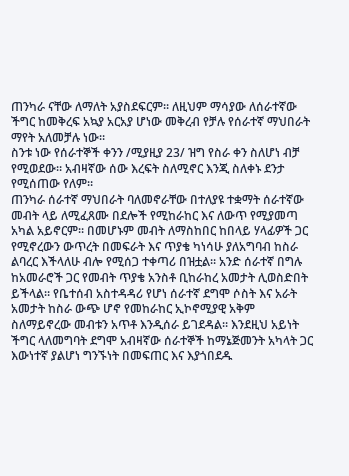ጠንካራ ናቸው ለማለት አያስደፍርም። ለዚህም ማሳያው ለሰራተኛው ችግር ከመቅረፍ አኳያ አርአያ ሆነው መቅረብ የቻሉ የሰራተኛ ማህበራት ማየት አለመቻሉ ነው።
ስንቱ ነው የሰራተኞች ቀንን /ሚያዚያ 23/ ዝግ የስራ ቀን ስለሆነ ብቻ የሚወደው። አብዛኛው ሰው እረፍት ስለሚኖር እንጂ ስለቀኑ ደንታ የሚሰጠው የለም።
ጠንካራ ሰራተኛ ማህበራት ባለመኖራቸው በተለያዩ ተቋማት ሰራተኛው መብት ላይ ለሚፈጸሙ በደሎች የሚከራከር እና ለውጥ የሚያመጣ አካል አይኖርም። በመሆኑም መብት ለማስከበር ከበላይ ሃላፊዎች ጋር የሚኖረውን ውጥረት በመፍራት እና ጥያቄ ካነሳሁ ያለአግባብ ከስራ ልባረር እችላለሁ ብሎ የሚሰጋ ተቀጣሪ በዝቷል። አንድ ሰራተኛ በግሉ ከአመራሮች ጋር የመብት ጥያቄ አንስቶ ቢከራከረ አመታት ሊወስድበት ይችላል። የቤተሰብ አስተዳዳሪ የሆነ ሰራተኛ ደግሞ ሶስት እና አራት አመታት ከስራ ውጭ ሆኖ የመከራከር ኢኮኖሚያዊ አቅም ስለማይኖረው መብቱን አጥቶ እንዲሰራ ይገደዳል። እንደዚህ አይነት ችግር ላለመግባት ደግሞ አብዛኛው ሰራተኞች ከማኔጅመንት አካላት ጋር እውነተኛ ያልሆነ ግንኙነት በመፍጠር እና እያጎበደዱ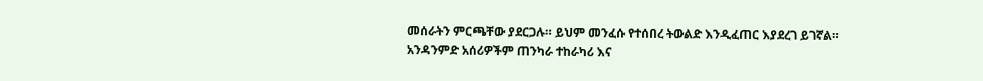መሰራትን ምርጫቸው ያደርጋሉ። ይህም መንፈሱ የተሰበረ ትውልድ እንዲፈጠር እያደረገ ይገኛል።
አንዳንምድ አሰሪዎችም ጠንካራ ተከራካሪ እና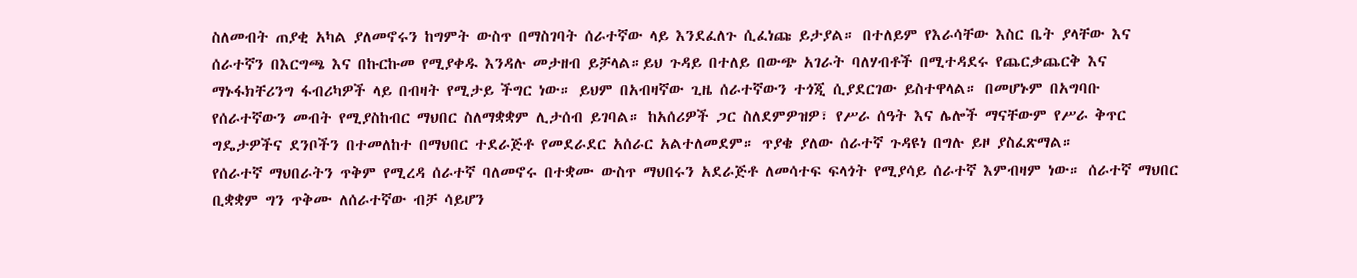ስለመብት ጠያቂ አካል ያለመኖሩን ከግምት ውስጥ በማስገባት ሰራተኛው ላይ እንደፈለጉ ሲፈነጩ ይታያል። በተለይም የእራሳቸው እስር ቤት ያላቸው እና ሰራተኛን በእርግጫ እና በኩርኩመ የሚያቀዱ እንዳሉ መታዘብ ይቻላል።ይህ ጉዳይ በተለይ በውጭ አገራት ባለሃብቶች በሚተዳደሩ የጨርቃጨርቅ እና ማኑፋክቸሪንግ ፋብሪካዎች ላይ በብዛት የሚታይ ችግር ነው። ይህም በአብዛኛው ጊዜ ሰራተኛውን ተጎጂ ሲያደርገው ይስተዋላል። በመሆኑም በአግባቡ የሰራተኛውን መብት የሚያስከብር ማህበር ስለማቋቋም ሊታሰብ ይገባል። ከአሰሪዎች ጋር ስለደምዎዝዎ፣ የሥራ ሰዓት እና ሌሎች ማናቸውም የሥራ ቅጥር ግዴታዎችና ደንቦችን በተመለከተ በማህበር ተደራጅቶ የመደራደር አሰራር አልተለመደም። ጥያቄ ያለው ሰራተኛ ጉዳዩነ በግሉ ይዞ ያስፈጽማል።
የሰራተኛ ማህበራትን ጥቅም የሚረዳ ሰራተኛ ባለመኖሩ በተቋሙ ውስጥ ማህበሩን አደራጅቶ ለመሳተፍ ፍላጎት የሚያሳይ ሰራተኛ እምብዛም ነው። ሰራተኛ ማህበር ቢቋቋም ግን ጥቅሙ ለሰራተኛው ብቻ ሳይሆን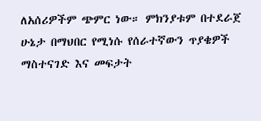ለአሰሪዎችም ጭምር ነው። ምክንያቱም በተደራጀ ሁኔታ በማህበር የሚነሱ የሰራተኛውን ጥያቄዎች ማስተናገድ እና መፍታት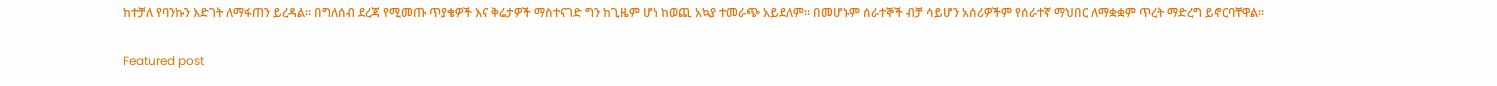ከተቻለ የባንኩን እድገት ለማፋጠን ይረዳል። በግለሰብ ደረጃ የሚመጡ ጥያቄዎች እና ቅሬታዎች ማስተናገድ ግን ከጊዜም ሆነ ከወጪ አኳያ ተመራጭ አይደለም። በመሆኑም ሰራተኞች ብቻ ሳይሆን አሰሪዎችም የሰራተኛ ማህበር ለማቋቋም ጥረት ማድረግ ይኖርባቸዋል።

Featured post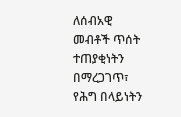ለሰብአዊ መብቶች ጥሰት ተጠያቂነትን በማረጋገጥ፣ የሕግ በላይነትን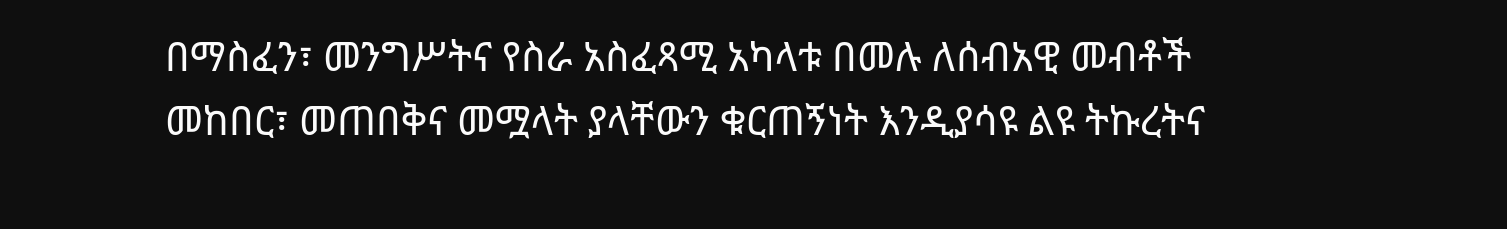በማስፈን፣ መንግሥትና የስራ አስፈጻሚ አካላቱ በመሉ ለሰብአዊ መብቶች መከበር፣ መጠበቅና መሟላት ያላቸውን ቁርጠኝነት እንዲያሳዩ ልዩ ትኩረትና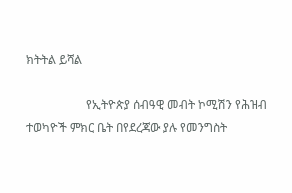ክትትል ይሻል

                    የኢትዮጵያ ሰብዓዊ መብት ኮሚሽን የሕዝብ ተወካዮች ምክር ቤት በየደረጃው ያሉ የመንግስት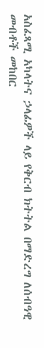አስፈጻሚ አካላትና ኃላፊዎች ላይ የቅርብ ክትትል በማድረግ ለሰብዓዊ መብቶች መከበር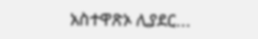አስተዋጽኦ ሊያደር...